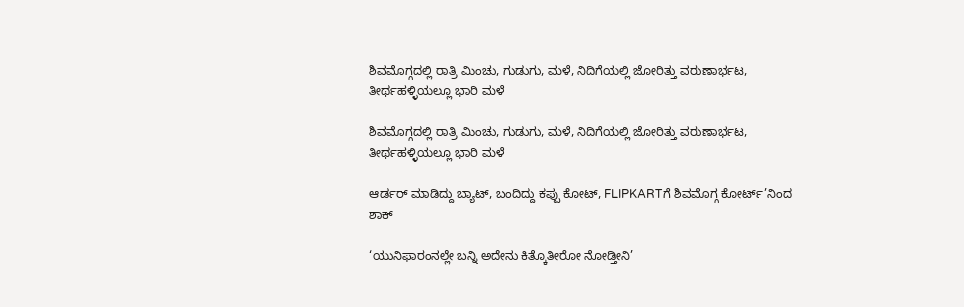ಶಿವಮೊಗ್ಗದಲ್ಲಿ ರಾತ್ರಿ ಮಿಂಚು, ಗುಡುಗು, ಮಳೆ, ನಿದಿಗೆಯಲ್ಲಿ ಜೋರಿತ್ತು ವರುಣಾರ್ಭಟ, ತೀರ್ಥಹಳ್ಳಿಯಲ್ಲೂ ಭಾರಿ ಮಳೆ

ಶಿವಮೊಗ್ಗದಲ್ಲಿ ರಾತ್ರಿ ಮಿಂಚು, ಗುಡುಗು, ಮಳೆ, ನಿದಿಗೆಯಲ್ಲಿ ಜೋರಿತ್ತು ವರುಣಾರ್ಭಟ, ತೀರ್ಥಹಳ್ಳಿಯಲ್ಲೂ ಭಾರಿ ಮಳೆ

ಆರ್ಡರ್ ಮಾಡಿದ್ದು ಬ್ಯಾಟ್, ಬಂದಿದ್ದು ಕಪ್ಪು ಕೋಟ್, FLIPKARTಗೆ ಶಿವಮೊಗ್ಗ ಕೋರ್ಟ್’ನಿಂದ ಶಾಕ್

‘ಯುನಿಫಾರಂನಲ್ಲೇ ಬನ್ನಿ ಅದೇನು ಕಿತ್ಕೊತೀರೋ ನೋಡ್ತೀನಿ’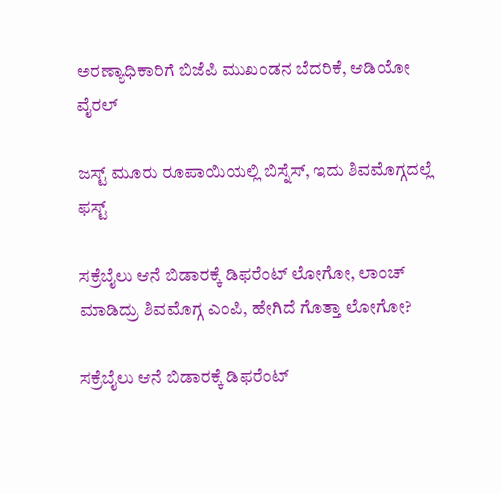ಅರಣ್ಯಾಧಿಕಾರಿಗೆ ಬಿಜೆಪಿ ಮುಖಂಡನ ಬೆದರಿಕೆ, ಆಡಿಯೋ ವೈರಲ್

ಜಸ್ಟ್ ಮೂರು ರೂಪಾಯಿಯಲ್ಲಿ ಬಿಸ್ನೆಸ್, ಇದು ಶಿವಮೊಗ್ಗದಲ್ಲೆ ಫಸ್ಟ್

ಸಕ್ರೆಬೈಲು ಆನೆ ಬಿಡಾರಕ್ಕೆ ಡಿಫರೆಂಟ್ ಲೋಗೋ, ಲಾಂಚ್ ಮಾಡಿದ್ರು ಶಿವಮೊಗ್ಗ ಎಂಪಿ, ಹೇಗಿದೆ ಗೊತ್ತಾ ಲೋಗೋ?

ಸಕ್ರೆಬೈಲು ಆನೆ ಬಿಡಾರಕ್ಕೆ ಡಿಫರೆಂಟ್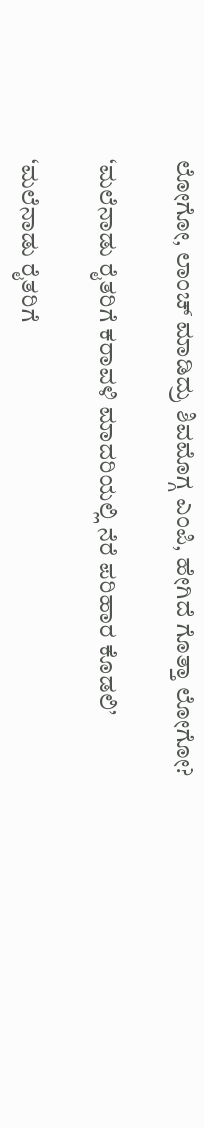ಲೋಗೋ, ಲಾಂಚ್ ಮಾಡಿದ್ರು ಶಿವಮೊಗ್ಗ ಎಂಪಿ, ಹೇಗಿದೆ ಗೊತ್ತಾ ಲೋಗೋ?

‘ಮಲೆನಾಡು ರೈತರಿಗೆ ಕರಾವಳಿ ಮಾದರಿಯಲ್ಲಿ ನೆರೆ ಪರಿಹಾರ ಕೊಡಲಿ’

‘ಮಲೆನಾಡು ರೈತರಿಗೆ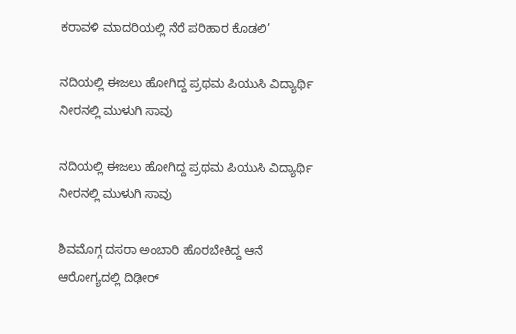ಕರಾವಳಿ ಮಾದರಿಯಲ್ಲಿ ನೆರೆ ಪರಿಹಾರ ಕೊಡಲಿ’

ನದಿಯಲ್ಲಿ ಈಜಲು ಹೋಗಿದ್ದ ಪ್ರಥಮ ಪಿಯುಸಿ ವಿದ್ಯಾರ್ಥಿ ನೀರನಲ್ಲಿ ಮುಳುಗಿ ಸಾವು

ನದಿಯಲ್ಲಿ ಈಜಲು ಹೋಗಿದ್ದ ಪ್ರಥಮ ಪಿಯುಸಿ ವಿದ್ಯಾರ್ಥಿ ನೀರನಲ್ಲಿ ಮುಳುಗಿ ಸಾವು

ಶಿವಮೊಗ್ಗ ದಸರಾ ಅಂಬಾರಿ ಹೊರಬೇಕಿದ್ದ ಆನೆ ಆರೋಗ್ಯದಲ್ಲಿ ದಿಢೀರ್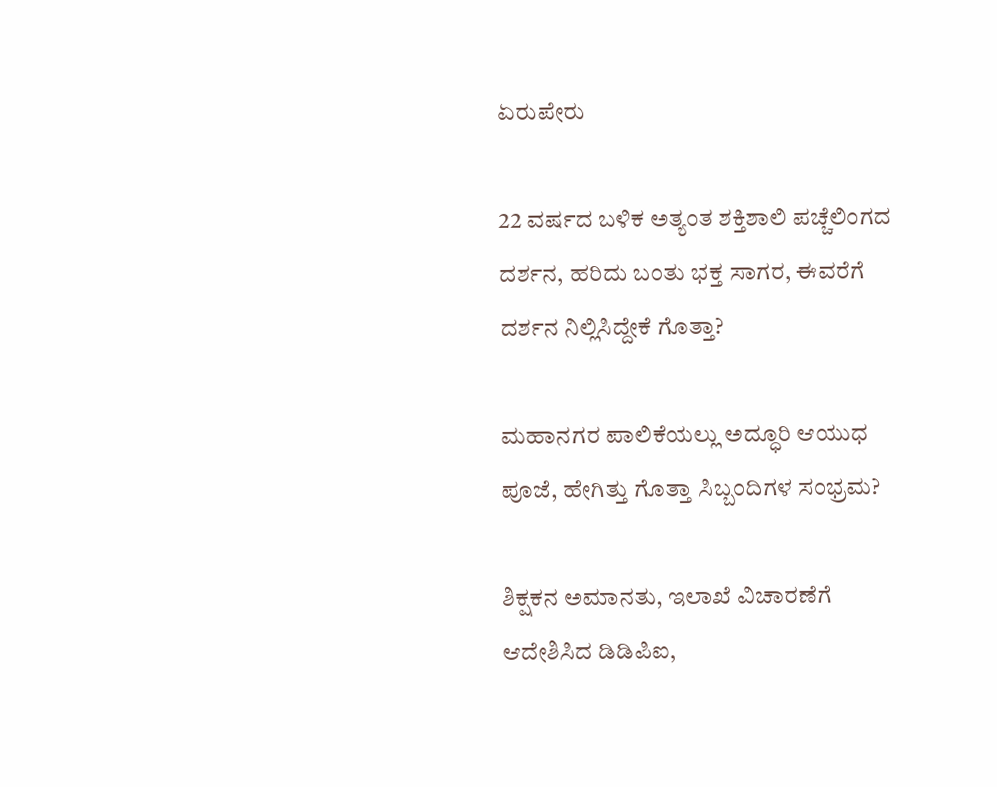ಏರುಪೇರು

22 ವರ್ಷದ ಬಳಿಕ ಅತ್ಯಂತ ಶಕ್ತಿಶಾಲಿ ಪಚ್ಚೆಲಿಂಗದ ದರ್ಶನ, ಹರಿದು ಬಂತು ಭಕ್ತ ಸಾಗರ, ಈವರೆಗೆ ದರ್ಶನ ನಿಲ್ಲಿಸಿದ್ದೇಕೆ ಗೊತ್ತಾ?

ಮಹಾನಗರ ಪಾಲಿಕೆಯಲ್ಲು ಅದ್ಧೂರಿ ಆಯುಧ ಪೂಜೆ, ಹೇಗಿತ್ತು ಗೊತ್ತಾ ಸಿಬ್ಬಂದಿಗಳ ಸಂಭ್ರಮ?

ಶಿಕ್ಷಕನ ಅಮಾನತು, ಇಲಾಖೆ ವಿಚಾರಣೆಗೆ ಆದೇಶಿಸಿದ ಡಿಡಿಪಿಐ,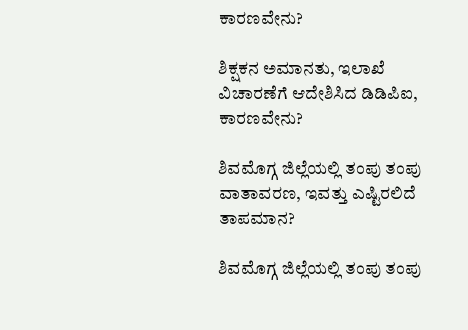ಕಾರಣವೇನು?

ಶಿಕ್ಷಕನ ಅಮಾನತು, ಇಲಾಖೆ ವಿಚಾರಣೆಗೆ ಆದೇಶಿಸಿದ ಡಿಡಿಪಿಐ, ಕಾರಣವೇನು?

ಶಿವಮೊಗ್ಗ ಜಿಲ್ಲೆಯಲ್ಲಿ ತಂಪು ತಂಪು ವಾತಾವರಣ, ಇವತ್ತು ಎಷ್ಟಿರಲಿದೆ ತಾಪಮಾನ?

ಶಿವಮೊಗ್ಗ ಜಿಲ್ಲೆಯಲ್ಲಿ ತಂಪು ತಂಪು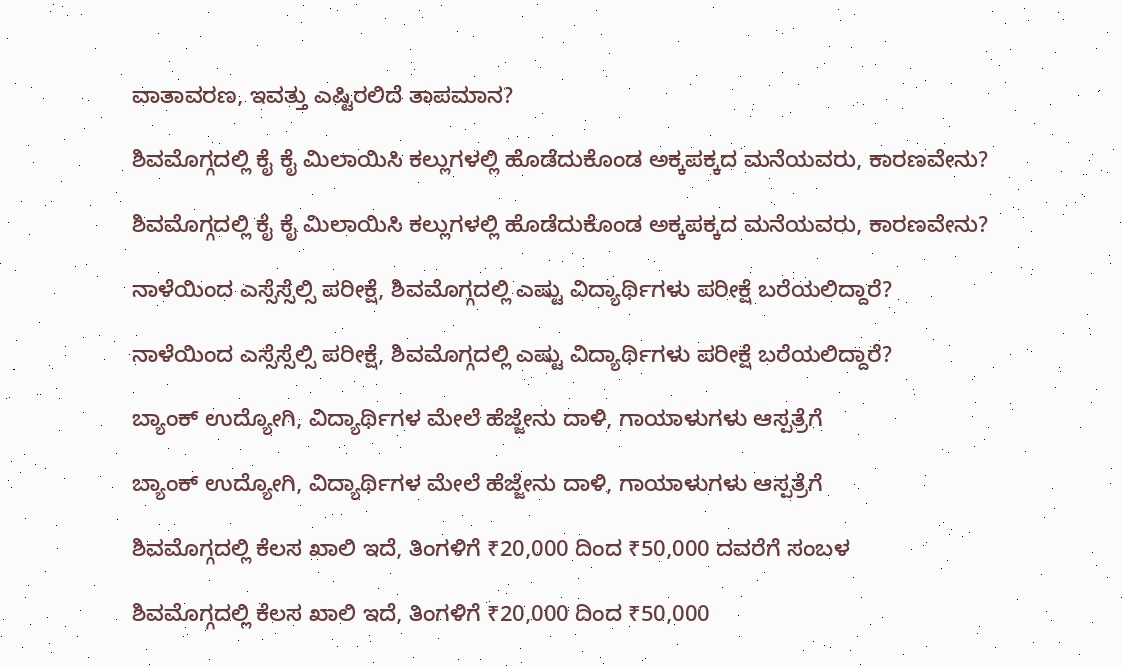ವಾತಾವರಣ, ಇವತ್ತು ಎಷ್ಟಿರಲಿದೆ ತಾಪಮಾನ?

ಶಿವಮೊಗ್ಗದಲ್ಲಿ ಕೈ ಕೈ ಮಿಲಾಯಿಸಿ ಕಲ್ಲುಗಳಲ್ಲಿ ಹೊಡೆದುಕೊಂಡ ಅಕ್ಕಪಕ್ಕದ ಮನೆಯವರು, ಕಾರಣವೇನು?

ಶಿವಮೊಗ್ಗದಲ್ಲಿ ಕೈ ಕೈ ಮಿಲಾಯಿಸಿ ಕಲ್ಲುಗಳಲ್ಲಿ ಹೊಡೆದುಕೊಂಡ ಅಕ್ಕಪಕ್ಕದ ಮನೆಯವರು, ಕಾರಣವೇನು?

ನಾಳೆಯಿಂದ ಎಸ್ಸೆಸ್ಸೆಲ್ಸಿ ಪರೀಕ್ಷೆ, ಶಿವಮೊಗ್ಗದಲ್ಲಿ ಎಷ್ಟು ವಿದ್ಯಾರ್ಥಿಗಳು ಪರೀಕ್ಷೆ ಬರೆಯಲಿದ್ದಾರೆ?

ನಾಳೆಯಿಂದ ಎಸ್ಸೆಸ್ಸೆಲ್ಸಿ ಪರೀಕ್ಷೆ, ಶಿವಮೊಗ್ಗದಲ್ಲಿ ಎಷ್ಟು ವಿದ್ಯಾರ್ಥಿಗಳು ಪರೀಕ್ಷೆ ಬರೆಯಲಿದ್ದಾರೆ?

ಬ್ಯಾಂಕ್‌ ಉದ್ಯೋಗಿ, ವಿದ್ಯಾರ್ಥಿಗಳ ಮೇಲೆ ಹೆಜ್ಜೇನು ದಾಳಿ, ಗಾಯಾಳುಗಳು ಆಸ್ಪತ್ರೆಗೆ

ಬ್ಯಾಂಕ್‌ ಉದ್ಯೋಗಿ, ವಿದ್ಯಾರ್ಥಿಗಳ ಮೇಲೆ ಹೆಜ್ಜೇನು ದಾಳಿ, ಗಾಯಾಳುಗಳು ಆಸ್ಪತ್ರೆಗೆ

ಶಿವಮೊಗ್ಗದಲ್ಲಿ ಕೆಲಸ ಖಾಲಿ ಇದೆ, ತಿಂಗಳಿಗೆ ₹20,000 ದಿಂದ ₹50,000 ದವರೆಗೆ ಸಂಬಳ

ಶಿವಮೊಗ್ಗದಲ್ಲಿ ಕೆಲಸ ಖಾಲಿ ಇದೆ, ತಿಂಗಳಿಗೆ ₹20,000 ದಿಂದ ₹50,000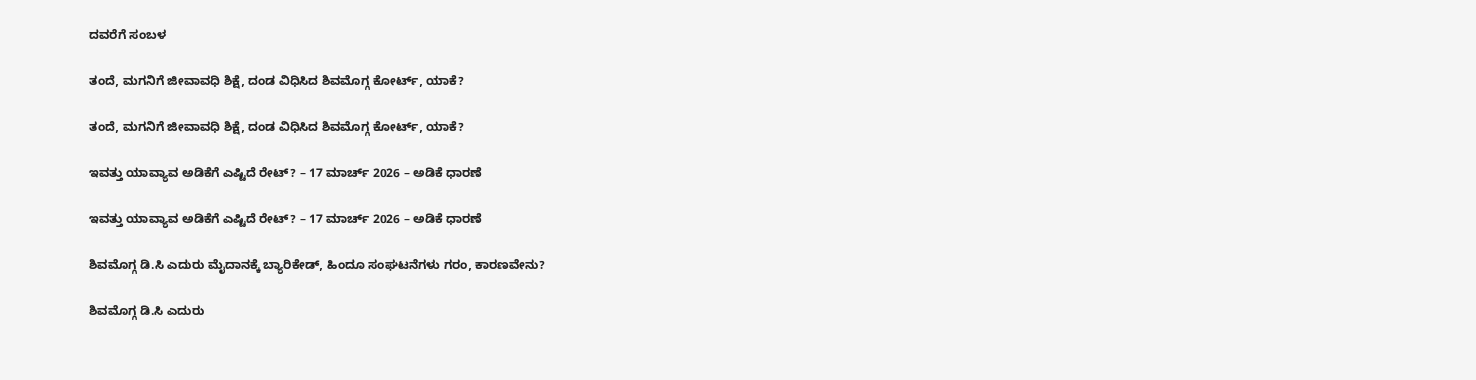ದವರೆಗೆ ಸಂಬಳ

ತಂದೆ, ಮಗನಿಗೆ ಜೀವಾವಧಿ ಶಿಕ್ಷೆ, ದಂಡ ವಿಧಿಸಿದ ಶಿವಮೊಗ್ಗ ಕೋರ್ಟ್‌, ಯಾಕೆ?

ತಂದೆ, ಮಗನಿಗೆ ಜೀವಾವಧಿ ಶಿಕ್ಷೆ, ದಂಡ ವಿಧಿಸಿದ ಶಿವಮೊಗ್ಗ ಕೋರ್ಟ್‌, ಯಾಕೆ?

ಇವತ್ತು ಯಾವ್ಯಾವ ಅಡಿಕೆಗೆ ಎಷ್ಟಿದೆ ರೇಟ್? – 17 ಮಾರ್ಚ್‌ 2026 – ಅಡಿಕೆ ಧಾರಣೆ

ಇವತ್ತು ಯಾವ್ಯಾವ ಅಡಿಕೆಗೆ ಎಷ್ಟಿದೆ ರೇಟ್? – 17 ಮಾರ್ಚ್‌ 2026 – ಅಡಿಕೆ ಧಾರಣೆ

ಶಿವಮೊಗ್ಗ ಡಿ.ಸಿ ಎದುರು ಮೈದಾನಕ್ಕೆ ಬ್ಯಾರಿಕೇಡ್‌, ಹಿಂದೂ ಸಂಘಟನೆಗಳು ಗರಂ, ಕಾರಣವೇನು?

ಶಿವಮೊಗ್ಗ ಡಿ.ಸಿ ಎದುರು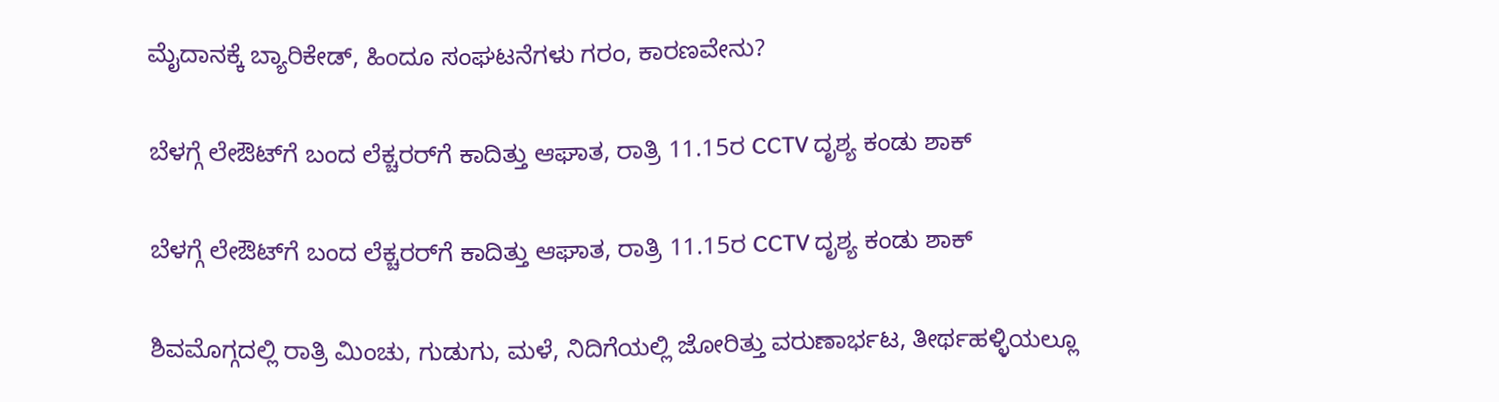ಮೈದಾನಕ್ಕೆ ಬ್ಯಾರಿಕೇಡ್‌, ಹಿಂದೂ ಸಂಘಟನೆಗಳು ಗರಂ, ಕಾರಣವೇನು?

ಬೆಳಗ್ಗೆ ಲೇಔಟ್‌ಗೆ ಬಂದ ಲೆಕ್ಚರರ್‌ಗೆ ಕಾದಿತ್ತು ಆಘಾತ, ರಾತ್ರಿ 11.15ರ CCTV ದೃಶ್ಯ ಕಂಡು ಶಾಕ್‌

ಬೆಳಗ್ಗೆ ಲೇಔಟ್‌ಗೆ ಬಂದ ಲೆಕ್ಚರರ್‌ಗೆ ಕಾದಿತ್ತು ಆಘಾತ, ರಾತ್ರಿ 11.15ರ CCTV ದೃಶ್ಯ ಕಂಡು ಶಾಕ್‌

ಶಿವಮೊಗ್ಗದಲ್ಲಿ ರಾತ್ರಿ ಮಿಂಚು, ಗುಡುಗು, ಮಳೆ, ನಿದಿಗೆಯಲ್ಲಿ ಜೋರಿತ್ತು ವರುಣಾರ್ಭಟ, ತೀರ್ಥಹಳ್ಳಿಯಲ್ಲೂ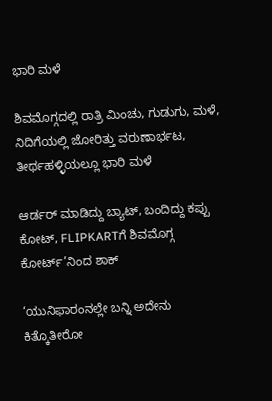ಭಾರಿ ಮಳೆ

ಶಿವಮೊಗ್ಗದಲ್ಲಿ ರಾತ್ರಿ ಮಿಂಚು, ಗುಡುಗು, ಮಳೆ, ನಿದಿಗೆಯಲ್ಲಿ ಜೋರಿತ್ತು ವರುಣಾರ್ಭಟ, ತೀರ್ಥಹಳ್ಳಿಯಲ್ಲೂ ಭಾರಿ ಮಳೆ

ಆರ್ಡರ್ ಮಾಡಿದ್ದು ಬ್ಯಾಟ್, ಬಂದಿದ್ದು ಕಪ್ಪು ಕೋಟ್, FLIPKARTಗೆ ಶಿವಮೊಗ್ಗ ಕೋರ್ಟ್’ನಿಂದ ಶಾಕ್

‘ಯುನಿಫಾರಂನಲ್ಲೇ ಬನ್ನಿ ಅದೇನು ಕಿತ್ಕೊತೀರೋ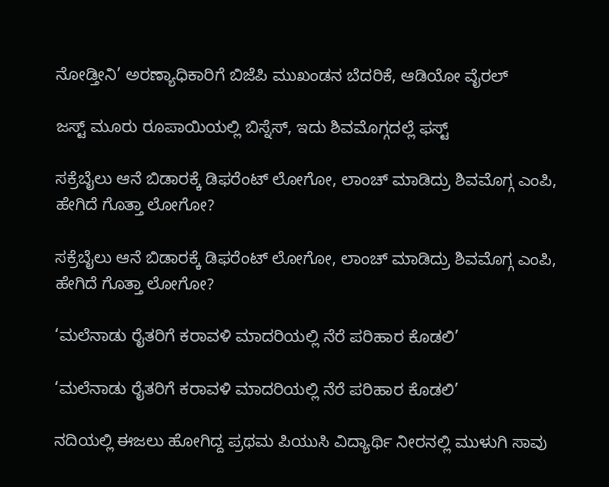ನೋಡ್ತೀನಿ’ ಅರಣ್ಯಾಧಿಕಾರಿಗೆ ಬಿಜೆಪಿ ಮುಖಂಡನ ಬೆದರಿಕೆ, ಆಡಿಯೋ ವೈರಲ್

ಜಸ್ಟ್ ಮೂರು ರೂಪಾಯಿಯಲ್ಲಿ ಬಿಸ್ನೆಸ್, ಇದು ಶಿವಮೊಗ್ಗದಲ್ಲೆ ಫಸ್ಟ್

ಸಕ್ರೆಬೈಲು ಆನೆ ಬಿಡಾರಕ್ಕೆ ಡಿಫರೆಂಟ್ ಲೋಗೋ, ಲಾಂಚ್ ಮಾಡಿದ್ರು ಶಿವಮೊಗ್ಗ ಎಂಪಿ, ಹೇಗಿದೆ ಗೊತ್ತಾ ಲೋಗೋ?

ಸಕ್ರೆಬೈಲು ಆನೆ ಬಿಡಾರಕ್ಕೆ ಡಿಫರೆಂಟ್ ಲೋಗೋ, ಲಾಂಚ್ ಮಾಡಿದ್ರು ಶಿವಮೊಗ್ಗ ಎಂಪಿ, ಹೇಗಿದೆ ಗೊತ್ತಾ ಲೋಗೋ?

‘ಮಲೆನಾಡು ರೈತರಿಗೆ ಕರಾವಳಿ ಮಾದರಿಯಲ್ಲಿ ನೆರೆ ಪರಿಹಾರ ಕೊಡಲಿ’

‘ಮಲೆನಾಡು ರೈತರಿಗೆ ಕರಾವಳಿ ಮಾದರಿಯಲ್ಲಿ ನೆರೆ ಪರಿಹಾರ ಕೊಡಲಿ’

ನದಿಯಲ್ಲಿ ಈಜಲು ಹೋಗಿದ್ದ ಪ್ರಥಮ ಪಿಯುಸಿ ವಿದ್ಯಾರ್ಥಿ ನೀರನಲ್ಲಿ ಮುಳುಗಿ ಸಾವು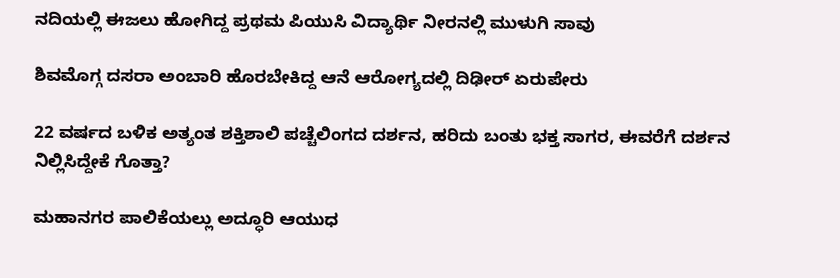ನದಿಯಲ್ಲಿ ಈಜಲು ಹೋಗಿದ್ದ ಪ್ರಥಮ ಪಿಯುಸಿ ವಿದ್ಯಾರ್ಥಿ ನೀರನಲ್ಲಿ ಮುಳುಗಿ ಸಾವು

ಶಿವಮೊಗ್ಗ ದಸರಾ ಅಂಬಾರಿ ಹೊರಬೇಕಿದ್ದ ಆನೆ ಆರೋಗ್ಯದಲ್ಲಿ ದಿಢೀರ್ ಏರುಪೇರು

22 ವರ್ಷದ ಬಳಿಕ ಅತ್ಯಂತ ಶಕ್ತಿಶಾಲಿ ಪಚ್ಚೆಲಿಂಗದ ದರ್ಶನ, ಹರಿದು ಬಂತು ಭಕ್ತ ಸಾಗರ, ಈವರೆಗೆ ದರ್ಶನ ನಿಲ್ಲಿಸಿದ್ದೇಕೆ ಗೊತ್ತಾ?

ಮಹಾನಗರ ಪಾಲಿಕೆಯಲ್ಲು ಅದ್ಧೂರಿ ಆಯುಧ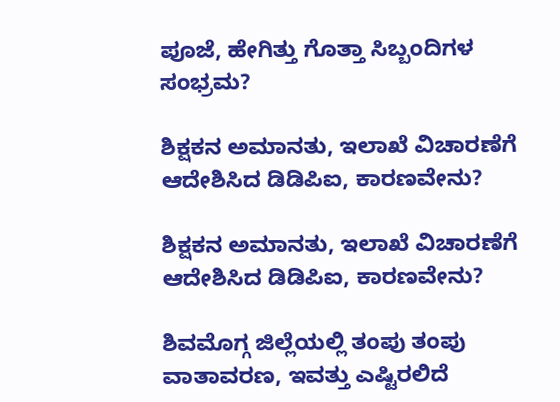ಪೂಜೆ, ಹೇಗಿತ್ತು ಗೊತ್ತಾ ಸಿಬ್ಬಂದಿಗಳ ಸಂಭ್ರಮ?

ಶಿಕ್ಷಕನ ಅಮಾನತು, ಇಲಾಖೆ ವಿಚಾರಣೆಗೆ ಆದೇಶಿಸಿದ ಡಿಡಿಪಿಐ, ಕಾರಣವೇನು?

ಶಿಕ್ಷಕನ ಅಮಾನತು, ಇಲಾಖೆ ವಿಚಾರಣೆಗೆ ಆದೇಶಿಸಿದ ಡಿಡಿಪಿಐ, ಕಾರಣವೇನು?

ಶಿವಮೊಗ್ಗ ಜಿಲ್ಲೆಯಲ್ಲಿ ತಂಪು ತಂಪು ವಾತಾವರಣ, ಇವತ್ತು ಎಷ್ಟಿರಲಿದೆ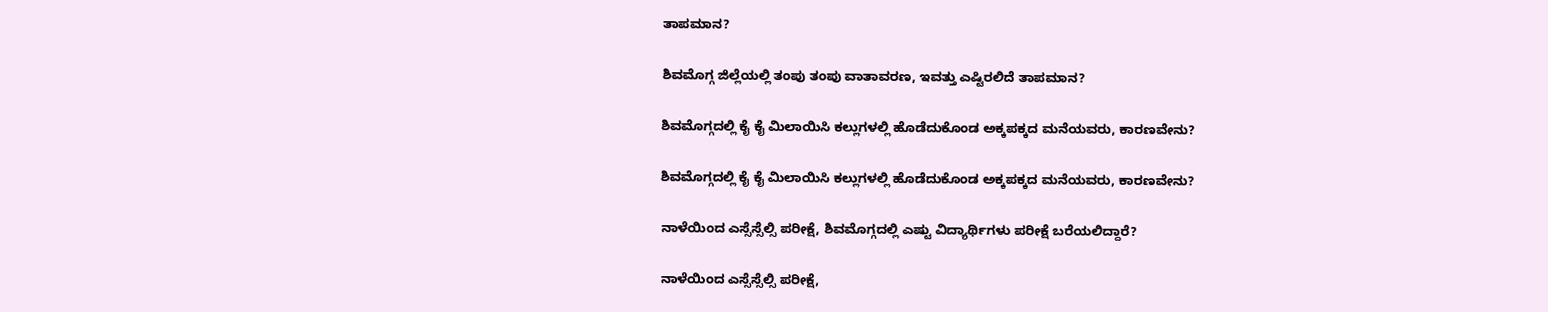ತಾಪಮಾನ?

ಶಿವಮೊಗ್ಗ ಜಿಲ್ಲೆಯಲ್ಲಿ ತಂಪು ತಂಪು ವಾತಾವರಣ, ಇವತ್ತು ಎಷ್ಟಿರಲಿದೆ ತಾಪಮಾನ?

ಶಿವಮೊಗ್ಗದಲ್ಲಿ ಕೈ ಕೈ ಮಿಲಾಯಿಸಿ ಕಲ್ಲುಗಳಲ್ಲಿ ಹೊಡೆದುಕೊಂಡ ಅಕ್ಕಪಕ್ಕದ ಮನೆಯವರು, ಕಾರಣವೇನು?

ಶಿವಮೊಗ್ಗದಲ್ಲಿ ಕೈ ಕೈ ಮಿಲಾಯಿಸಿ ಕಲ್ಲುಗಳಲ್ಲಿ ಹೊಡೆದುಕೊಂಡ ಅಕ್ಕಪಕ್ಕದ ಮನೆಯವರು, ಕಾರಣವೇನು?

ನಾಳೆಯಿಂದ ಎಸ್ಸೆಸ್ಸೆಲ್ಸಿ ಪರೀಕ್ಷೆ, ಶಿವಮೊಗ್ಗದಲ್ಲಿ ಎಷ್ಟು ವಿದ್ಯಾರ್ಥಿಗಳು ಪರೀಕ್ಷೆ ಬರೆಯಲಿದ್ದಾರೆ?

ನಾಳೆಯಿಂದ ಎಸ್ಸೆಸ್ಸೆಲ್ಸಿ ಪರೀಕ್ಷೆ,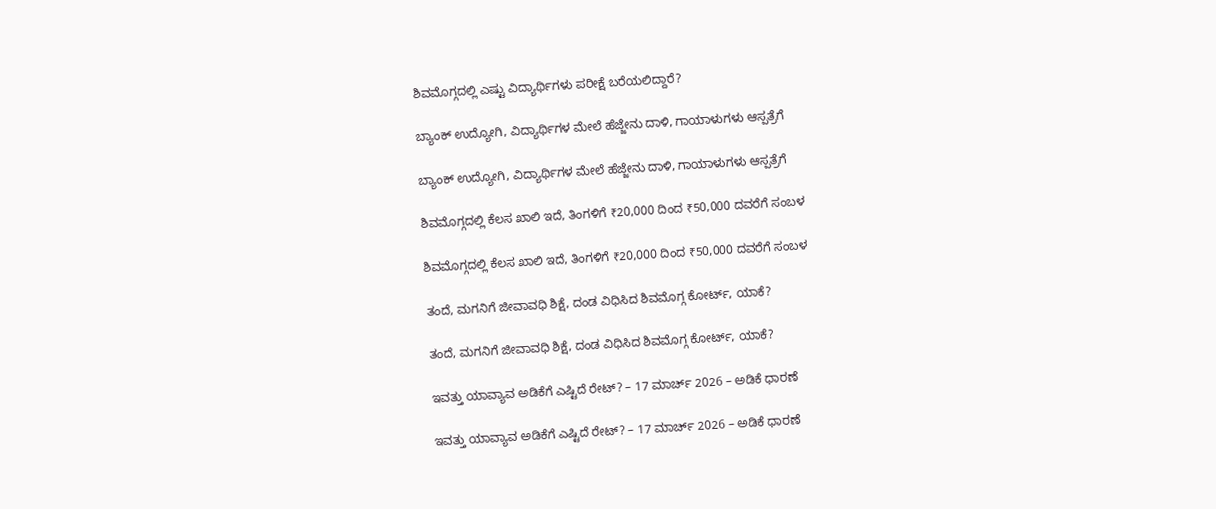ಶಿವಮೊಗ್ಗದಲ್ಲಿ ಎಷ್ಟು ವಿದ್ಯಾರ್ಥಿಗಳು ಪರೀಕ್ಷೆ ಬರೆಯಲಿದ್ದಾರೆ?

ಬ್ಯಾಂಕ್‌ ಉದ್ಯೋಗಿ, ವಿದ್ಯಾರ್ಥಿಗಳ ಮೇಲೆ ಹೆಜ್ಜೇನು ದಾಳಿ, ಗಾಯಾಳುಗಳು ಆಸ್ಪತ್ರೆಗೆ

ಬ್ಯಾಂಕ್‌ ಉದ್ಯೋಗಿ, ವಿದ್ಯಾರ್ಥಿಗಳ ಮೇಲೆ ಹೆಜ್ಜೇನು ದಾಳಿ, ಗಾಯಾಳುಗಳು ಆಸ್ಪತ್ರೆಗೆ

ಶಿವಮೊಗ್ಗದಲ್ಲಿ ಕೆಲಸ ಖಾಲಿ ಇದೆ, ತಿಂಗಳಿಗೆ ₹20,000 ದಿಂದ ₹50,000 ದವರೆಗೆ ಸಂಬಳ

ಶಿವಮೊಗ್ಗದಲ್ಲಿ ಕೆಲಸ ಖಾಲಿ ಇದೆ, ತಿಂಗಳಿಗೆ ₹20,000 ದಿಂದ ₹50,000 ದವರೆಗೆ ಸಂಬಳ

ತಂದೆ, ಮಗನಿಗೆ ಜೀವಾವಧಿ ಶಿಕ್ಷೆ, ದಂಡ ವಿಧಿಸಿದ ಶಿವಮೊಗ್ಗ ಕೋರ್ಟ್‌, ಯಾಕೆ?

ತಂದೆ, ಮಗನಿಗೆ ಜೀವಾವಧಿ ಶಿಕ್ಷೆ, ದಂಡ ವಿಧಿಸಿದ ಶಿವಮೊಗ್ಗ ಕೋರ್ಟ್‌, ಯಾಕೆ?

ಇವತ್ತು ಯಾವ್ಯಾವ ಅಡಿಕೆಗೆ ಎಷ್ಟಿದೆ ರೇಟ್? – 17 ಮಾರ್ಚ್‌ 2026 – ಅಡಿಕೆ ಧಾರಣೆ

ಇವತ್ತು ಯಾವ್ಯಾವ ಅಡಿಕೆಗೆ ಎಷ್ಟಿದೆ ರೇಟ್? – 17 ಮಾರ್ಚ್‌ 2026 – ಅಡಿಕೆ ಧಾರಣೆ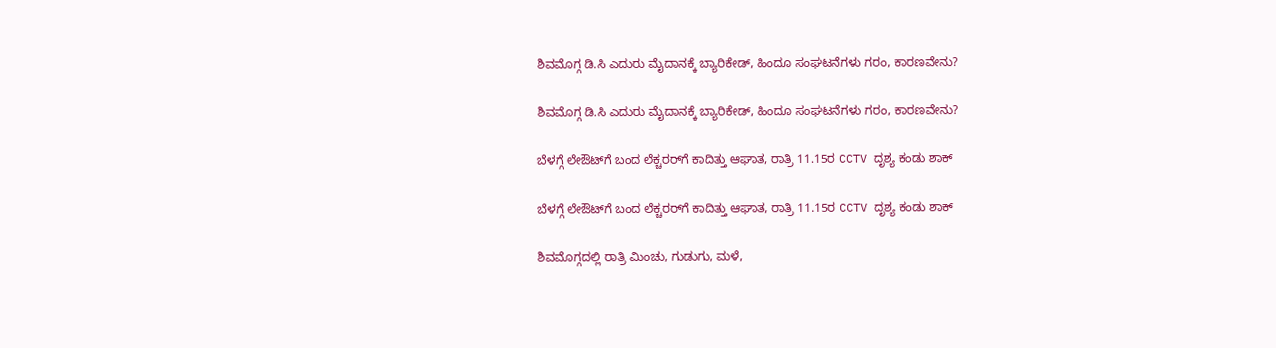ಶಿವಮೊಗ್ಗ ಡಿ.ಸಿ ಎದುರು ಮೈದಾನಕ್ಕೆ ಬ್ಯಾರಿಕೇಡ್‌, ಹಿಂದೂ ಸಂಘಟನೆಗಳು ಗರಂ, ಕಾರಣವೇನು?

ಶಿವಮೊಗ್ಗ ಡಿ.ಸಿ ಎದುರು ಮೈದಾನಕ್ಕೆ ಬ್ಯಾರಿಕೇಡ್‌, ಹಿಂದೂ ಸಂಘಟನೆಗಳು ಗರಂ, ಕಾರಣವೇನು?

ಬೆಳಗ್ಗೆ ಲೇಔಟ್‌ಗೆ ಬಂದ ಲೆಕ್ಚರರ್‌ಗೆ ಕಾದಿತ್ತು ಆಘಾತ, ರಾತ್ರಿ 11.15ರ CCTV ದೃಶ್ಯ ಕಂಡು ಶಾಕ್‌

ಬೆಳಗ್ಗೆ ಲೇಔಟ್‌ಗೆ ಬಂದ ಲೆಕ್ಚರರ್‌ಗೆ ಕಾದಿತ್ತು ಆಘಾತ, ರಾತ್ರಿ 11.15ರ CCTV ದೃಶ್ಯ ಕಂಡು ಶಾಕ್‌

ಶಿವಮೊಗ್ಗದಲ್ಲಿ ರಾತ್ರಿ ಮಿಂಚು, ಗುಡುಗು, ಮಳೆ,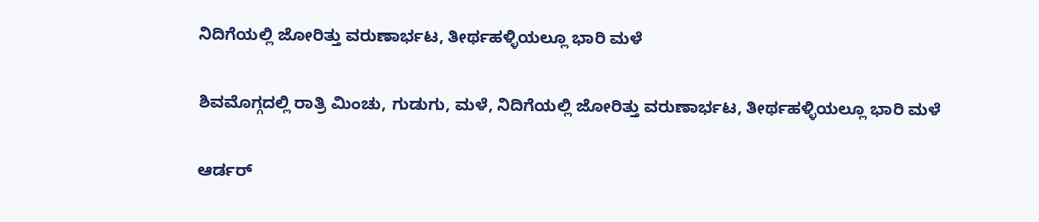ನಿದಿಗೆಯಲ್ಲಿ ಜೋರಿತ್ತು ವರುಣಾರ್ಭಟ, ತೀರ್ಥಹಳ್ಳಿಯಲ್ಲೂ ಭಾರಿ ಮಳೆ

ಶಿವಮೊಗ್ಗದಲ್ಲಿ ರಾತ್ರಿ ಮಿಂಚು, ಗುಡುಗು, ಮಳೆ, ನಿದಿಗೆಯಲ್ಲಿ ಜೋರಿತ್ತು ವರುಣಾರ್ಭಟ, ತೀರ್ಥಹಳ್ಳಿಯಲ್ಲೂ ಭಾರಿ ಮಳೆ

ಆರ್ಡರ್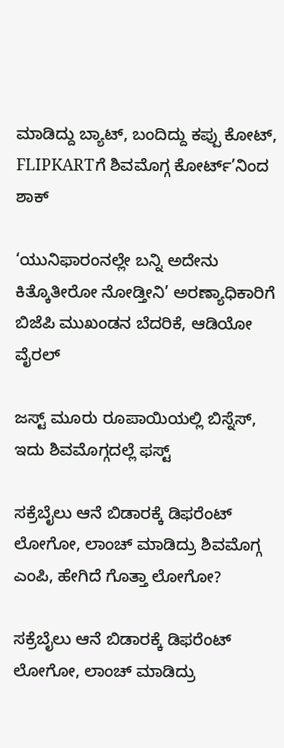ಮಾಡಿದ್ದು ಬ್ಯಾಟ್, ಬಂದಿದ್ದು ಕಪ್ಪು ಕೋಟ್, FLIPKARTಗೆ ಶಿವಮೊಗ್ಗ ಕೋರ್ಟ್’ನಿಂದ ಶಾಕ್

‘ಯುನಿಫಾರಂನಲ್ಲೇ ಬನ್ನಿ ಅದೇನು ಕಿತ್ಕೊತೀರೋ ನೋಡ್ತೀನಿ’ ಅರಣ್ಯಾಧಿಕಾರಿಗೆ ಬಿಜೆಪಿ ಮುಖಂಡನ ಬೆದರಿಕೆ, ಆಡಿಯೋ ವೈರಲ್

ಜಸ್ಟ್ ಮೂರು ರೂಪಾಯಿಯಲ್ಲಿ ಬಿಸ್ನೆಸ್, ಇದು ಶಿವಮೊಗ್ಗದಲ್ಲೆ ಫಸ್ಟ್

ಸಕ್ರೆಬೈಲು ಆನೆ ಬಿಡಾರಕ್ಕೆ ಡಿಫರೆಂಟ್ ಲೋಗೋ, ಲಾಂಚ್ ಮಾಡಿದ್ರು ಶಿವಮೊಗ್ಗ ಎಂಪಿ, ಹೇಗಿದೆ ಗೊತ್ತಾ ಲೋಗೋ?

ಸಕ್ರೆಬೈಲು ಆನೆ ಬಿಡಾರಕ್ಕೆ ಡಿಫರೆಂಟ್ ಲೋಗೋ, ಲಾಂಚ್ ಮಾಡಿದ್ರು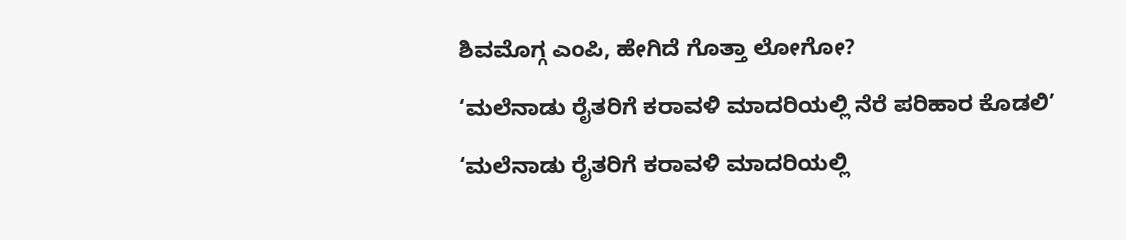ಶಿವಮೊಗ್ಗ ಎಂಪಿ, ಹೇಗಿದೆ ಗೊತ್ತಾ ಲೋಗೋ?

‘ಮಲೆನಾಡು ರೈತರಿಗೆ ಕರಾವಳಿ ಮಾದರಿಯಲ್ಲಿ ನೆರೆ ಪರಿಹಾರ ಕೊಡಲಿ’

‘ಮಲೆನಾಡು ರೈತರಿಗೆ ಕರಾವಳಿ ಮಾದರಿಯಲ್ಲಿ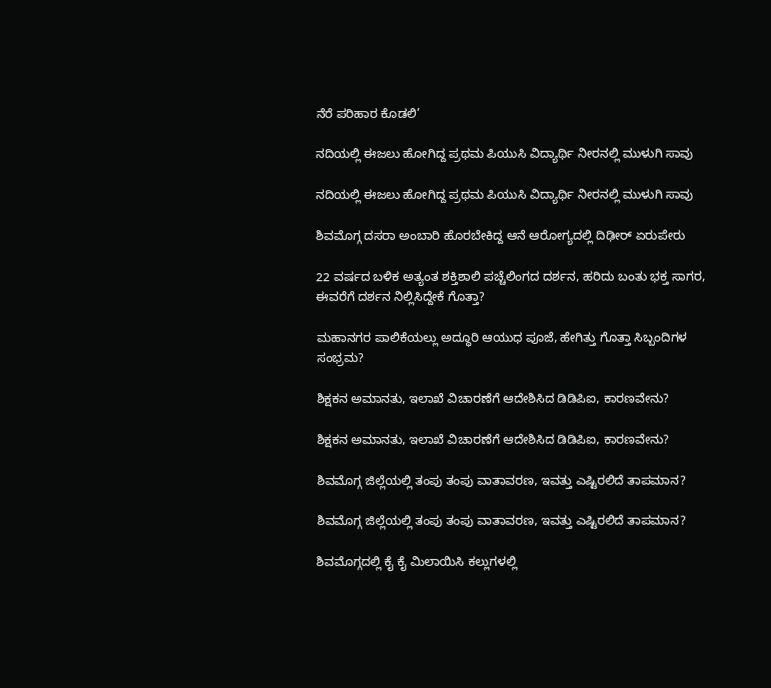ನೆರೆ ಪರಿಹಾರ ಕೊಡಲಿ’

ನದಿಯಲ್ಲಿ ಈಜಲು ಹೋಗಿದ್ದ ಪ್ರಥಮ ಪಿಯುಸಿ ವಿದ್ಯಾರ್ಥಿ ನೀರನಲ್ಲಿ ಮುಳುಗಿ ಸಾವು

ನದಿಯಲ್ಲಿ ಈಜಲು ಹೋಗಿದ್ದ ಪ್ರಥಮ ಪಿಯುಸಿ ವಿದ್ಯಾರ್ಥಿ ನೀರನಲ್ಲಿ ಮುಳುಗಿ ಸಾವು

ಶಿವಮೊಗ್ಗ ದಸರಾ ಅಂಬಾರಿ ಹೊರಬೇಕಿದ್ದ ಆನೆ ಆರೋಗ್ಯದಲ್ಲಿ ದಿಢೀರ್ ಏರುಪೇರು

22 ವರ್ಷದ ಬಳಿಕ ಅತ್ಯಂತ ಶಕ್ತಿಶಾಲಿ ಪಚ್ಚೆಲಿಂಗದ ದರ್ಶನ, ಹರಿದು ಬಂತು ಭಕ್ತ ಸಾಗರ, ಈವರೆಗೆ ದರ್ಶನ ನಿಲ್ಲಿಸಿದ್ದೇಕೆ ಗೊತ್ತಾ?

ಮಹಾನಗರ ಪಾಲಿಕೆಯಲ್ಲು ಅದ್ಧೂರಿ ಆಯುಧ ಪೂಜೆ, ಹೇಗಿತ್ತು ಗೊತ್ತಾ ಸಿಬ್ಬಂದಿಗಳ ಸಂಭ್ರಮ?

ಶಿಕ್ಷಕನ ಅಮಾನತು, ಇಲಾಖೆ ವಿಚಾರಣೆಗೆ ಆದೇಶಿಸಿದ ಡಿಡಿಪಿಐ, ಕಾರಣವೇನು?

ಶಿಕ್ಷಕನ ಅಮಾನತು, ಇಲಾಖೆ ವಿಚಾರಣೆಗೆ ಆದೇಶಿಸಿದ ಡಿಡಿಪಿಐ, ಕಾರಣವೇನು?

ಶಿವಮೊಗ್ಗ ಜಿಲ್ಲೆಯಲ್ಲಿ ತಂಪು ತಂಪು ವಾತಾವರಣ, ಇವತ್ತು ಎಷ್ಟಿರಲಿದೆ ತಾಪಮಾನ?

ಶಿವಮೊಗ್ಗ ಜಿಲ್ಲೆಯಲ್ಲಿ ತಂಪು ತಂಪು ವಾತಾವರಣ, ಇವತ್ತು ಎಷ್ಟಿರಲಿದೆ ತಾಪಮಾನ?

ಶಿವಮೊಗ್ಗದಲ್ಲಿ ಕೈ ಕೈ ಮಿಲಾಯಿಸಿ ಕಲ್ಲುಗಳಲ್ಲಿ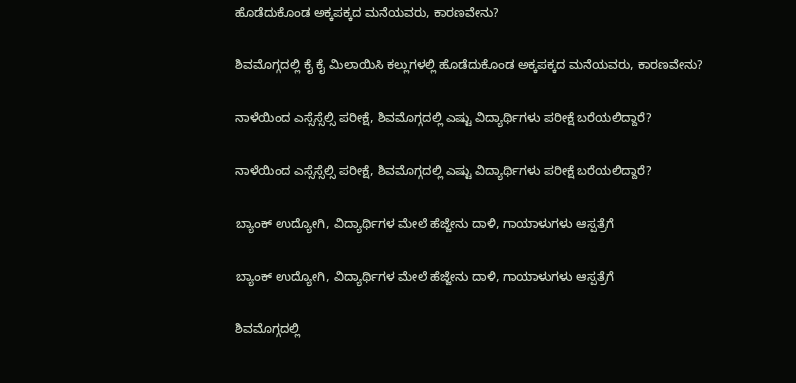ಹೊಡೆದುಕೊಂಡ ಅಕ್ಕಪಕ್ಕದ ಮನೆಯವರು, ಕಾರಣವೇನು?

ಶಿವಮೊಗ್ಗದಲ್ಲಿ ಕೈ ಕೈ ಮಿಲಾಯಿಸಿ ಕಲ್ಲುಗಳಲ್ಲಿ ಹೊಡೆದುಕೊಂಡ ಅಕ್ಕಪಕ್ಕದ ಮನೆಯವರು, ಕಾರಣವೇನು?

ನಾಳೆಯಿಂದ ಎಸ್ಸೆಸ್ಸೆಲ್ಸಿ ಪರೀಕ್ಷೆ, ಶಿವಮೊಗ್ಗದಲ್ಲಿ ಎಷ್ಟು ವಿದ್ಯಾರ್ಥಿಗಳು ಪರೀಕ್ಷೆ ಬರೆಯಲಿದ್ದಾರೆ?

ನಾಳೆಯಿಂದ ಎಸ್ಸೆಸ್ಸೆಲ್ಸಿ ಪರೀಕ್ಷೆ, ಶಿವಮೊಗ್ಗದಲ್ಲಿ ಎಷ್ಟು ವಿದ್ಯಾರ್ಥಿಗಳು ಪರೀಕ್ಷೆ ಬರೆಯಲಿದ್ದಾರೆ?

ಬ್ಯಾಂಕ್‌ ಉದ್ಯೋಗಿ, ವಿದ್ಯಾರ್ಥಿಗಳ ಮೇಲೆ ಹೆಜ್ಜೇನು ದಾಳಿ, ಗಾಯಾಳುಗಳು ಆಸ್ಪತ್ರೆಗೆ

ಬ್ಯಾಂಕ್‌ ಉದ್ಯೋಗಿ, ವಿದ್ಯಾರ್ಥಿಗಳ ಮೇಲೆ ಹೆಜ್ಜೇನು ದಾಳಿ, ಗಾಯಾಳುಗಳು ಆಸ್ಪತ್ರೆಗೆ

ಶಿವಮೊಗ್ಗದಲ್ಲಿ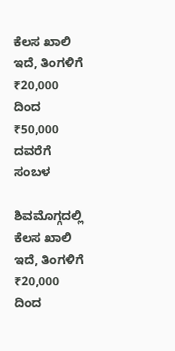ಕೆಲಸ ಖಾಲಿ ಇದೆ, ತಿಂಗಳಿಗೆ ₹20,000 ದಿಂದ ₹50,000 ದವರೆಗೆ ಸಂಬಳ

ಶಿವಮೊಗ್ಗದಲ್ಲಿ ಕೆಲಸ ಖಾಲಿ ಇದೆ, ತಿಂಗಳಿಗೆ ₹20,000 ದಿಂದ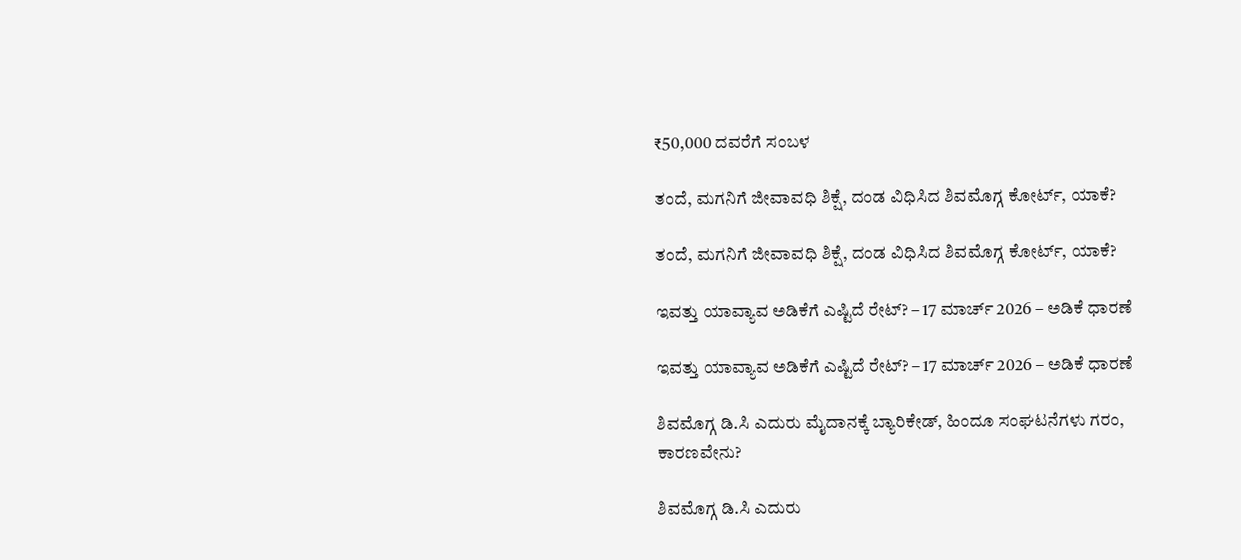₹50,000 ದವರೆಗೆ ಸಂಬಳ

ತಂದೆ, ಮಗನಿಗೆ ಜೀವಾವಧಿ ಶಿಕ್ಷೆ, ದಂಡ ವಿಧಿಸಿದ ಶಿವಮೊಗ್ಗ ಕೋರ್ಟ್‌, ಯಾಕೆ?

ತಂದೆ, ಮಗನಿಗೆ ಜೀವಾವಧಿ ಶಿಕ್ಷೆ, ದಂಡ ವಿಧಿಸಿದ ಶಿವಮೊಗ್ಗ ಕೋರ್ಟ್‌, ಯಾಕೆ?

ಇವತ್ತು ಯಾವ್ಯಾವ ಅಡಿಕೆಗೆ ಎಷ್ಟಿದೆ ರೇಟ್? – 17 ಮಾರ್ಚ್‌ 2026 – ಅಡಿಕೆ ಧಾರಣೆ

ಇವತ್ತು ಯಾವ್ಯಾವ ಅಡಿಕೆಗೆ ಎಷ್ಟಿದೆ ರೇಟ್? – 17 ಮಾರ್ಚ್‌ 2026 – ಅಡಿಕೆ ಧಾರಣೆ

ಶಿವಮೊಗ್ಗ ಡಿ.ಸಿ ಎದುರು ಮೈದಾನಕ್ಕೆ ಬ್ಯಾರಿಕೇಡ್‌, ಹಿಂದೂ ಸಂಘಟನೆಗಳು ಗರಂ, ಕಾರಣವೇನು?

ಶಿವಮೊಗ್ಗ ಡಿ.ಸಿ ಎದುರು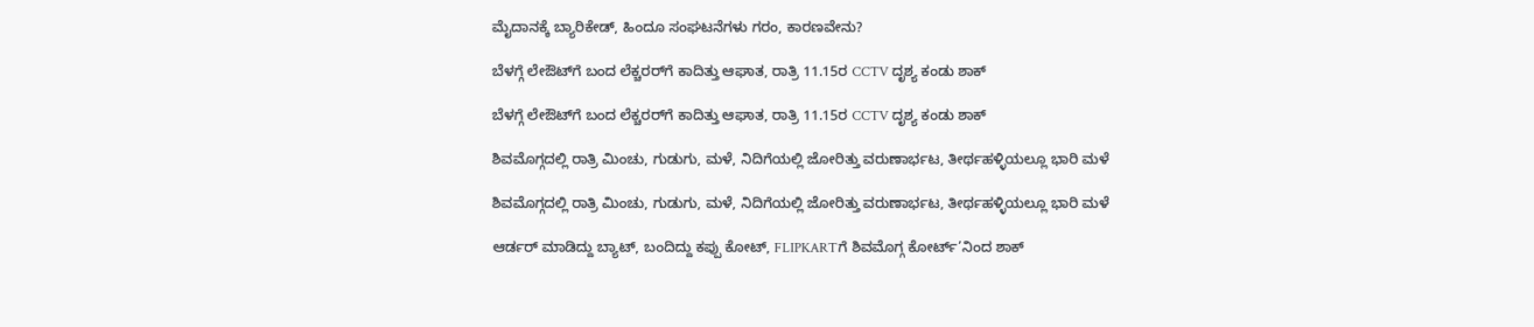ಮೈದಾನಕ್ಕೆ ಬ್ಯಾರಿಕೇಡ್‌, ಹಿಂದೂ ಸಂಘಟನೆಗಳು ಗರಂ, ಕಾರಣವೇನು?

ಬೆಳಗ್ಗೆ ಲೇಔಟ್‌ಗೆ ಬಂದ ಲೆಕ್ಚರರ್‌ಗೆ ಕಾದಿತ್ತು ಆಘಾತ, ರಾತ್ರಿ 11.15ರ CCTV ದೃಶ್ಯ ಕಂಡು ಶಾಕ್‌

ಬೆಳಗ್ಗೆ ಲೇಔಟ್‌ಗೆ ಬಂದ ಲೆಕ್ಚರರ್‌ಗೆ ಕಾದಿತ್ತು ಆಘಾತ, ರಾತ್ರಿ 11.15ರ CCTV ದೃಶ್ಯ ಕಂಡು ಶಾಕ್‌

ಶಿವಮೊಗ್ಗದಲ್ಲಿ ರಾತ್ರಿ ಮಿಂಚು, ಗುಡುಗು, ಮಳೆ, ನಿದಿಗೆಯಲ್ಲಿ ಜೋರಿತ್ತು ವರುಣಾರ್ಭಟ, ತೀರ್ಥಹಳ್ಳಿಯಲ್ಲೂ ಭಾರಿ ಮಳೆ

ಶಿವಮೊಗ್ಗದಲ್ಲಿ ರಾತ್ರಿ ಮಿಂಚು, ಗುಡುಗು, ಮಳೆ, ನಿದಿಗೆಯಲ್ಲಿ ಜೋರಿತ್ತು ವರುಣಾರ್ಭಟ, ತೀರ್ಥಹಳ್ಳಿಯಲ್ಲೂ ಭಾರಿ ಮಳೆ

ಆರ್ಡರ್ ಮಾಡಿದ್ದು ಬ್ಯಾಟ್, ಬಂದಿದ್ದು ಕಪ್ಪು ಕೋಟ್, FLIPKARTಗೆ ಶಿವಮೊಗ್ಗ ಕೋರ್ಟ್’ನಿಂದ ಶಾಕ್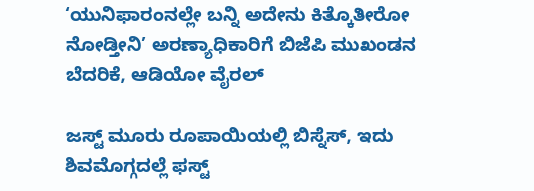‘ಯುನಿಫಾರಂನಲ್ಲೇ ಬನ್ನಿ ಅದೇನು ಕಿತ್ಕೊತೀರೋ ನೋಡ್ತೀನಿ’ ಅರಣ್ಯಾಧಿಕಾರಿಗೆ ಬಿಜೆಪಿ ಮುಖಂಡನ ಬೆದರಿಕೆ, ಆಡಿಯೋ ವೈರಲ್

ಜಸ್ಟ್ ಮೂರು ರೂಪಾಯಿಯಲ್ಲಿ ಬಿಸ್ನೆಸ್, ಇದು ಶಿವಮೊಗ್ಗದಲ್ಲೆ ಫಸ್ಟ್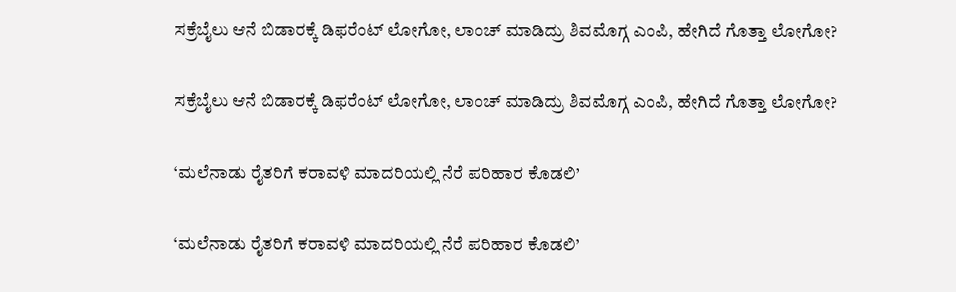ಸಕ್ರೆಬೈಲು ಆನೆ ಬಿಡಾರಕ್ಕೆ ಡಿಫರೆಂಟ್ ಲೋಗೋ, ಲಾಂಚ್ ಮಾಡಿದ್ರು ಶಿವಮೊಗ್ಗ ಎಂಪಿ, ಹೇಗಿದೆ ಗೊತ್ತಾ ಲೋಗೋ?

ಸಕ್ರೆಬೈಲು ಆನೆ ಬಿಡಾರಕ್ಕೆ ಡಿಫರೆಂಟ್ ಲೋಗೋ, ಲಾಂಚ್ ಮಾಡಿದ್ರು ಶಿವಮೊಗ್ಗ ಎಂಪಿ, ಹೇಗಿದೆ ಗೊತ್ತಾ ಲೋಗೋ?

‘ಮಲೆನಾಡು ರೈತರಿಗೆ ಕರಾವಳಿ ಮಾದರಿಯಲ್ಲಿ ನೆರೆ ಪರಿಹಾರ ಕೊಡಲಿ’

‘ಮಲೆನಾಡು ರೈತರಿಗೆ ಕರಾವಳಿ ಮಾದರಿಯಲ್ಲಿ ನೆರೆ ಪರಿಹಾರ ಕೊಡಲಿ’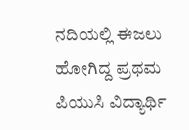ನದಿಯಲ್ಲಿ ಈಜಲು ಹೋಗಿದ್ದ ಪ್ರಥಮ ಪಿಯುಸಿ ವಿದ್ಯಾರ್ಥಿ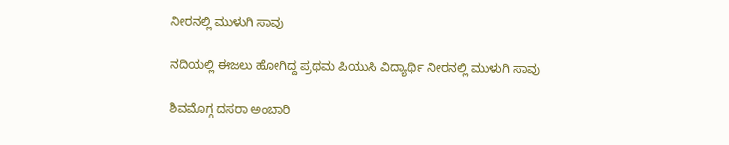ನೀರನಲ್ಲಿ ಮುಳುಗಿ ಸಾವು

ನದಿಯಲ್ಲಿ ಈಜಲು ಹೋಗಿದ್ದ ಪ್ರಥಮ ಪಿಯುಸಿ ವಿದ್ಯಾರ್ಥಿ ನೀರನಲ್ಲಿ ಮುಳುಗಿ ಸಾವು

ಶಿವಮೊಗ್ಗ ದಸರಾ ಅಂಬಾರಿ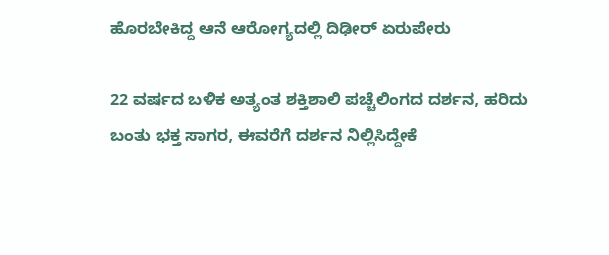ಹೊರಬೇಕಿದ್ದ ಆನೆ ಆರೋಗ್ಯದಲ್ಲಿ ದಿಢೀರ್ ಏರುಪೇರು

22 ವರ್ಷದ ಬಳಿಕ ಅತ್ಯಂತ ಶಕ್ತಿಶಾಲಿ ಪಚ್ಚೆಲಿಂಗದ ದರ್ಶನ, ಹರಿದು ಬಂತು ಭಕ್ತ ಸಾಗರ, ಈವರೆಗೆ ದರ್ಶನ ನಿಲ್ಲಿಸಿದ್ದೇಕೆ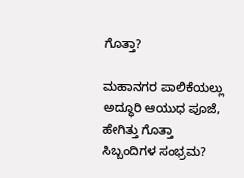ಗೊತ್ತಾ?

ಮಹಾನಗರ ಪಾಲಿಕೆಯಲ್ಲು ಅದ್ಧೂರಿ ಆಯುಧ ಪೂಜೆ, ಹೇಗಿತ್ತು ಗೊತ್ತಾ ಸಿಬ್ಬಂದಿಗಳ ಸಂಭ್ರಮ?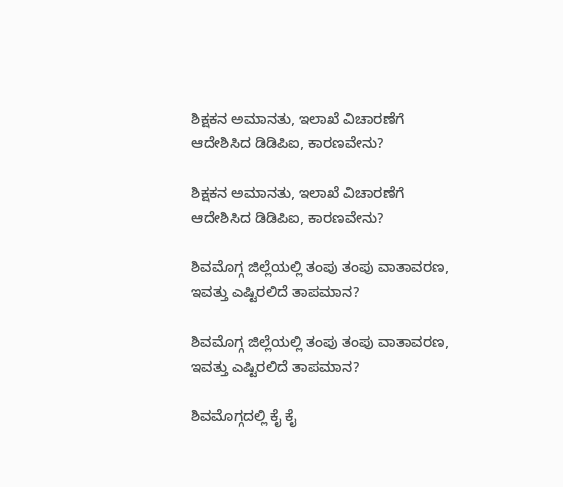ಶಿಕ್ಷಕನ ಅಮಾನತು, ಇಲಾಖೆ ವಿಚಾರಣೆಗೆ ಆದೇಶಿಸಿದ ಡಿಡಿಪಿಐ, ಕಾರಣವೇನು?

ಶಿಕ್ಷಕನ ಅಮಾನತು, ಇಲಾಖೆ ವಿಚಾರಣೆಗೆ ಆದೇಶಿಸಿದ ಡಿಡಿಪಿಐ, ಕಾರಣವೇನು?

ಶಿವಮೊಗ್ಗ ಜಿಲ್ಲೆಯಲ್ಲಿ ತಂಪು ತಂಪು ವಾತಾವರಣ, ಇವತ್ತು ಎಷ್ಟಿರಲಿದೆ ತಾಪಮಾನ?

ಶಿವಮೊಗ್ಗ ಜಿಲ್ಲೆಯಲ್ಲಿ ತಂಪು ತಂಪು ವಾತಾವರಣ, ಇವತ್ತು ಎಷ್ಟಿರಲಿದೆ ತಾಪಮಾನ?

ಶಿವಮೊಗ್ಗದಲ್ಲಿ ಕೈ ಕೈ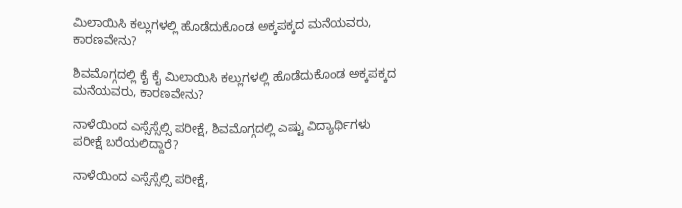ಮಿಲಾಯಿಸಿ ಕಲ್ಲುಗಳಲ್ಲಿ ಹೊಡೆದುಕೊಂಡ ಅಕ್ಕಪಕ್ಕದ ಮನೆಯವರು, ಕಾರಣವೇನು?

ಶಿವಮೊಗ್ಗದಲ್ಲಿ ಕೈ ಕೈ ಮಿಲಾಯಿಸಿ ಕಲ್ಲುಗಳಲ್ಲಿ ಹೊಡೆದುಕೊಂಡ ಅಕ್ಕಪಕ್ಕದ ಮನೆಯವರು, ಕಾರಣವೇನು?

ನಾಳೆಯಿಂದ ಎಸ್ಸೆಸ್ಸೆಲ್ಸಿ ಪರೀಕ್ಷೆ, ಶಿವಮೊಗ್ಗದಲ್ಲಿ ಎಷ್ಟು ವಿದ್ಯಾರ್ಥಿಗಳು ಪರೀಕ್ಷೆ ಬರೆಯಲಿದ್ದಾರೆ?

ನಾಳೆಯಿಂದ ಎಸ್ಸೆಸ್ಸೆಲ್ಸಿ ಪರೀಕ್ಷೆ,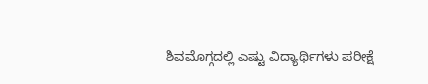ಶಿವಮೊಗ್ಗದಲ್ಲಿ ಎಷ್ಟು ವಿದ್ಯಾರ್ಥಿಗಳು ಪರೀಕ್ಷೆ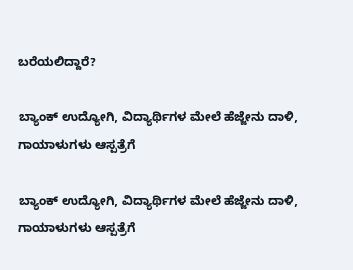ಬರೆಯಲಿದ್ದಾರೆ?

ಬ್ಯಾಂಕ್‌ ಉದ್ಯೋಗಿ, ವಿದ್ಯಾರ್ಥಿಗಳ ಮೇಲೆ ಹೆಜ್ಜೇನು ದಾಳಿ, ಗಾಯಾಳುಗಳು ಆಸ್ಪತ್ರೆಗೆ

ಬ್ಯಾಂಕ್‌ ಉದ್ಯೋಗಿ, ವಿದ್ಯಾರ್ಥಿಗಳ ಮೇಲೆ ಹೆಜ್ಜೇನು ದಾಳಿ, ಗಾಯಾಳುಗಳು ಆಸ್ಪತ್ರೆಗೆ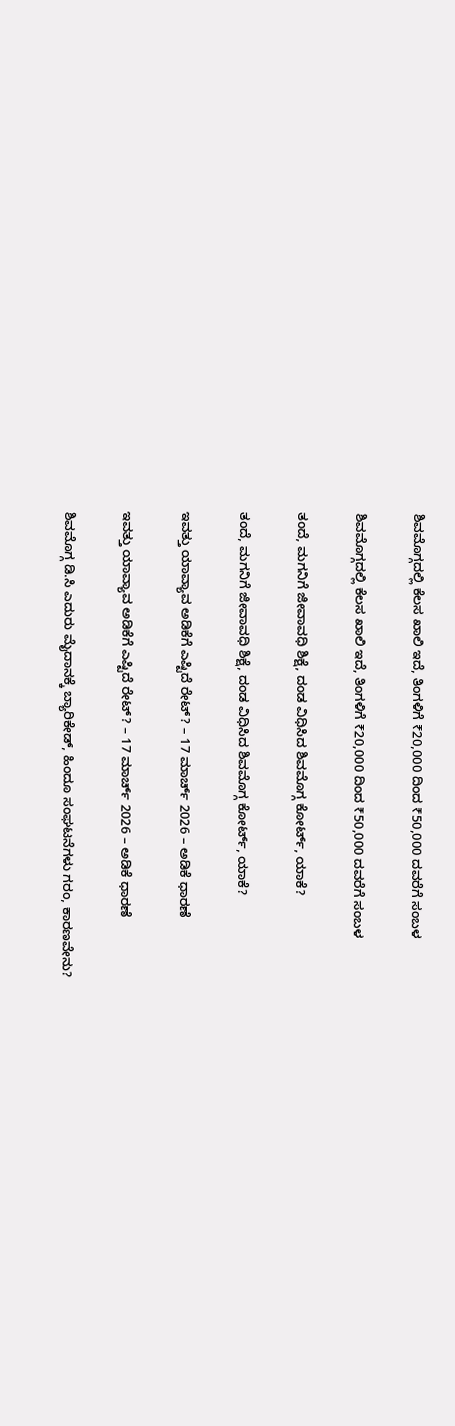ಶಿವಮೊಗ್ಗದಲ್ಲಿ ಕೆಲಸ ಖಾಲಿ ಇದೆ, ತಿಂಗಳಿಗೆ ₹20,000 ದಿಂದ ₹50,000 ದವರೆಗೆ ಸಂಬಳ

ಶಿವಮೊಗ್ಗದಲ್ಲಿ ಕೆಲಸ ಖಾಲಿ ಇದೆ, ತಿಂಗಳಿಗೆ ₹20,000 ದಿಂದ ₹50,000 ದವರೆಗೆ ಸಂಬಳ

ತಂದೆ, ಮಗನಿಗೆ ಜೀವಾವಧಿ ಶಿಕ್ಷೆ, ದಂಡ ವಿಧಿಸಿದ ಶಿವಮೊಗ್ಗ ಕೋರ್ಟ್‌, ಯಾಕೆ?

ತಂದೆ, ಮಗನಿಗೆ ಜೀವಾವಧಿ ಶಿಕ್ಷೆ, ದಂಡ ವಿಧಿಸಿದ ಶಿವಮೊಗ್ಗ ಕೋರ್ಟ್‌, ಯಾಕೆ?

ಇವತ್ತು ಯಾವ್ಯಾವ ಅಡಿಕೆಗೆ ಎಷ್ಟಿದೆ ರೇಟ್? – 17 ಮಾರ್ಚ್‌ 2026 – ಅಡಿಕೆ ಧಾರಣೆ

ಇವತ್ತು ಯಾವ್ಯಾವ ಅಡಿಕೆಗೆ ಎಷ್ಟಿದೆ ರೇಟ್? – 17 ಮಾರ್ಚ್‌ 2026 – ಅಡಿಕೆ ಧಾರಣೆ

ಶಿವಮೊಗ್ಗ ಡಿ.ಸಿ ಎದುರು ಮೈದಾನಕ್ಕೆ ಬ್ಯಾರಿಕೇಡ್‌, ಹಿಂದೂ ಸಂಘಟನೆಗಳು ಗರಂ, ಕಾರಣವೇನು?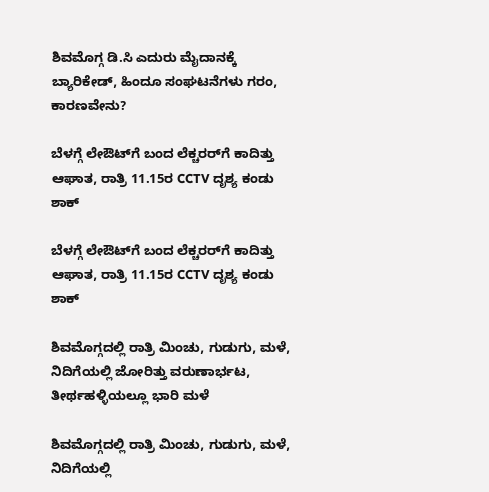ಶಿವಮೊಗ್ಗ ಡಿ.ಸಿ ಎದುರು ಮೈದಾನಕ್ಕೆ ಬ್ಯಾರಿಕೇಡ್‌, ಹಿಂದೂ ಸಂಘಟನೆಗಳು ಗರಂ, ಕಾರಣವೇನು?

ಬೆಳಗ್ಗೆ ಲೇಔಟ್‌ಗೆ ಬಂದ ಲೆಕ್ಚರರ್‌ಗೆ ಕಾದಿತ್ತು ಆಘಾತ, ರಾತ್ರಿ 11.15ರ CCTV ದೃಶ್ಯ ಕಂಡು ಶಾಕ್‌

ಬೆಳಗ್ಗೆ ಲೇಔಟ್‌ಗೆ ಬಂದ ಲೆಕ್ಚರರ್‌ಗೆ ಕಾದಿತ್ತು ಆಘಾತ, ರಾತ್ರಿ 11.15ರ CCTV ದೃಶ್ಯ ಕಂಡು ಶಾಕ್‌

ಶಿವಮೊಗ್ಗದಲ್ಲಿ ರಾತ್ರಿ ಮಿಂಚು, ಗುಡುಗು, ಮಳೆ, ನಿದಿಗೆಯಲ್ಲಿ ಜೋರಿತ್ತು ವರುಣಾರ್ಭಟ, ತೀರ್ಥಹಳ್ಳಿಯಲ್ಲೂ ಭಾರಿ ಮಳೆ

ಶಿವಮೊಗ್ಗದಲ್ಲಿ ರಾತ್ರಿ ಮಿಂಚು, ಗುಡುಗು, ಮಳೆ, ನಿದಿಗೆಯಲ್ಲಿ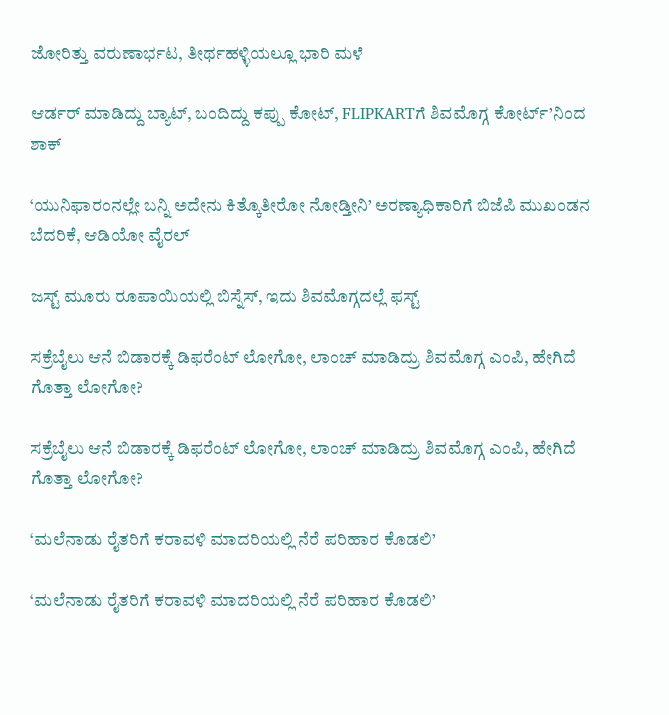ಜೋರಿತ್ತು ವರುಣಾರ್ಭಟ, ತೀರ್ಥಹಳ್ಳಿಯಲ್ಲೂ ಭಾರಿ ಮಳೆ

ಆರ್ಡರ್ ಮಾಡಿದ್ದು ಬ್ಯಾಟ್, ಬಂದಿದ್ದು ಕಪ್ಪು ಕೋಟ್, FLIPKARTಗೆ ಶಿವಮೊಗ್ಗ ಕೋರ್ಟ್’ನಿಂದ ಶಾಕ್

‘ಯುನಿಫಾರಂನಲ್ಲೇ ಬನ್ನಿ ಅದೇನು ಕಿತ್ಕೊತೀರೋ ನೋಡ್ತೀನಿ’ ಅರಣ್ಯಾಧಿಕಾರಿಗೆ ಬಿಜೆಪಿ ಮುಖಂಡನ ಬೆದರಿಕೆ, ಆಡಿಯೋ ವೈರಲ್

ಜಸ್ಟ್ ಮೂರು ರೂಪಾಯಿಯಲ್ಲಿ ಬಿಸ್ನೆಸ್, ಇದು ಶಿವಮೊಗ್ಗದಲ್ಲೆ ಫಸ್ಟ್

ಸಕ್ರೆಬೈಲು ಆನೆ ಬಿಡಾರಕ್ಕೆ ಡಿಫರೆಂಟ್ ಲೋಗೋ, ಲಾಂಚ್ ಮಾಡಿದ್ರು ಶಿವಮೊಗ್ಗ ಎಂಪಿ, ಹೇಗಿದೆ ಗೊತ್ತಾ ಲೋಗೋ?

ಸಕ್ರೆಬೈಲು ಆನೆ ಬಿಡಾರಕ್ಕೆ ಡಿಫರೆಂಟ್ ಲೋಗೋ, ಲಾಂಚ್ ಮಾಡಿದ್ರು ಶಿವಮೊಗ್ಗ ಎಂಪಿ, ಹೇಗಿದೆ ಗೊತ್ತಾ ಲೋಗೋ?

‘ಮಲೆನಾಡು ರೈತರಿಗೆ ಕರಾವಳಿ ಮಾದರಿಯಲ್ಲಿ ನೆರೆ ಪರಿಹಾರ ಕೊಡಲಿ’

‘ಮಲೆನಾಡು ರೈತರಿಗೆ ಕರಾವಳಿ ಮಾದರಿಯಲ್ಲಿ ನೆರೆ ಪರಿಹಾರ ಕೊಡಲಿ’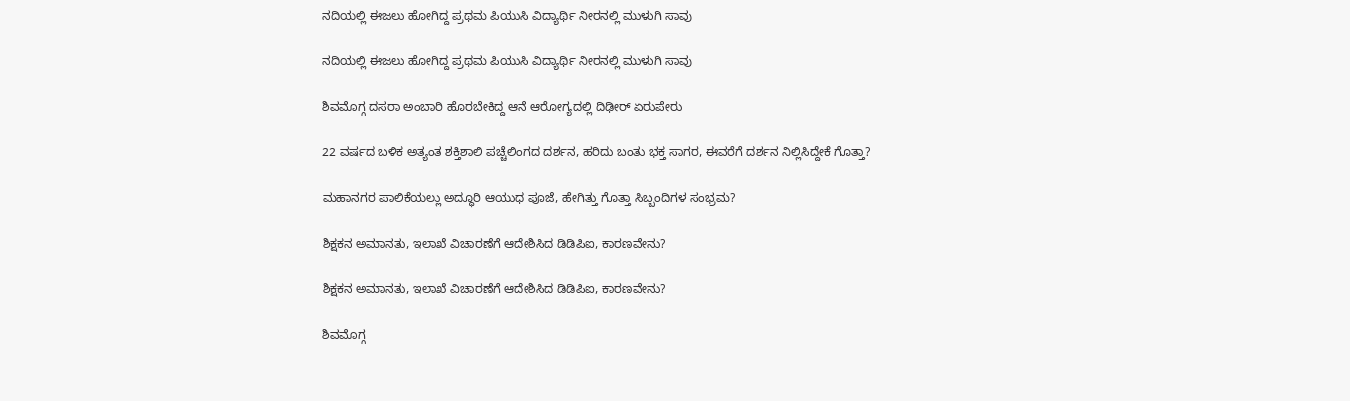ನದಿಯಲ್ಲಿ ಈಜಲು ಹೋಗಿದ್ದ ಪ್ರಥಮ ಪಿಯುಸಿ ವಿದ್ಯಾರ್ಥಿ ನೀರನಲ್ಲಿ ಮುಳುಗಿ ಸಾವು

ನದಿಯಲ್ಲಿ ಈಜಲು ಹೋಗಿದ್ದ ಪ್ರಥಮ ಪಿಯುಸಿ ವಿದ್ಯಾರ್ಥಿ ನೀರನಲ್ಲಿ ಮುಳುಗಿ ಸಾವು

ಶಿವಮೊಗ್ಗ ದಸರಾ ಅಂಬಾರಿ ಹೊರಬೇಕಿದ್ದ ಆನೆ ಆರೋಗ್ಯದಲ್ಲಿ ದಿಢೀರ್ ಏರುಪೇರು

22 ವರ್ಷದ ಬಳಿಕ ಅತ್ಯಂತ ಶಕ್ತಿಶಾಲಿ ಪಚ್ಚೆಲಿಂಗದ ದರ್ಶನ, ಹರಿದು ಬಂತು ಭಕ್ತ ಸಾಗರ, ಈವರೆಗೆ ದರ್ಶನ ನಿಲ್ಲಿಸಿದ್ದೇಕೆ ಗೊತ್ತಾ?

ಮಹಾನಗರ ಪಾಲಿಕೆಯಲ್ಲು ಅದ್ಧೂರಿ ಆಯುಧ ಪೂಜೆ, ಹೇಗಿತ್ತು ಗೊತ್ತಾ ಸಿಬ್ಬಂದಿಗಳ ಸಂಭ್ರಮ?

ಶಿಕ್ಷಕನ ಅಮಾನತು, ಇಲಾಖೆ ವಿಚಾರಣೆಗೆ ಆದೇಶಿಸಿದ ಡಿಡಿಪಿಐ, ಕಾರಣವೇನು?

ಶಿಕ್ಷಕನ ಅಮಾನತು, ಇಲಾಖೆ ವಿಚಾರಣೆಗೆ ಆದೇಶಿಸಿದ ಡಿಡಿಪಿಐ, ಕಾರಣವೇನು?

ಶಿವಮೊಗ್ಗ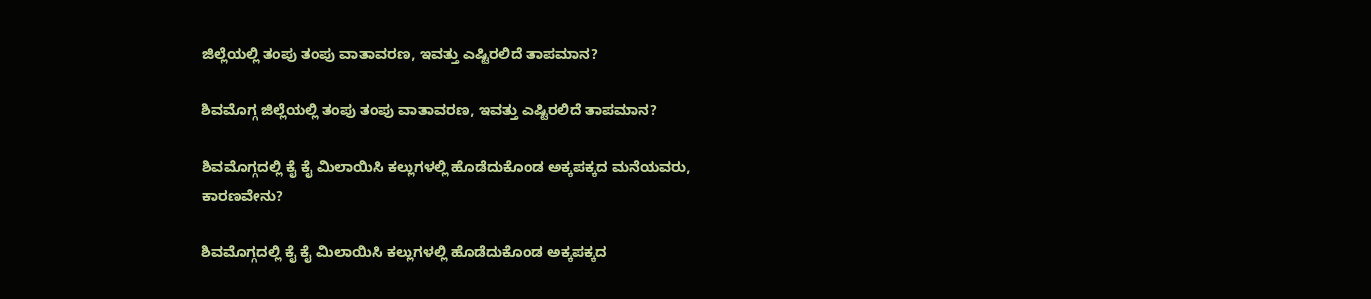ಜಿಲ್ಲೆಯಲ್ಲಿ ತಂಪು ತಂಪು ವಾತಾವರಣ, ಇವತ್ತು ಎಷ್ಟಿರಲಿದೆ ತಾಪಮಾನ?

ಶಿವಮೊಗ್ಗ ಜಿಲ್ಲೆಯಲ್ಲಿ ತಂಪು ತಂಪು ವಾತಾವರಣ, ಇವತ್ತು ಎಷ್ಟಿರಲಿದೆ ತಾಪಮಾನ?

ಶಿವಮೊಗ್ಗದಲ್ಲಿ ಕೈ ಕೈ ಮಿಲಾಯಿಸಿ ಕಲ್ಲುಗಳಲ್ಲಿ ಹೊಡೆದುಕೊಂಡ ಅಕ್ಕಪಕ್ಕದ ಮನೆಯವರು, ಕಾರಣವೇನು?

ಶಿವಮೊಗ್ಗದಲ್ಲಿ ಕೈ ಕೈ ಮಿಲಾಯಿಸಿ ಕಲ್ಲುಗಳಲ್ಲಿ ಹೊಡೆದುಕೊಂಡ ಅಕ್ಕಪಕ್ಕದ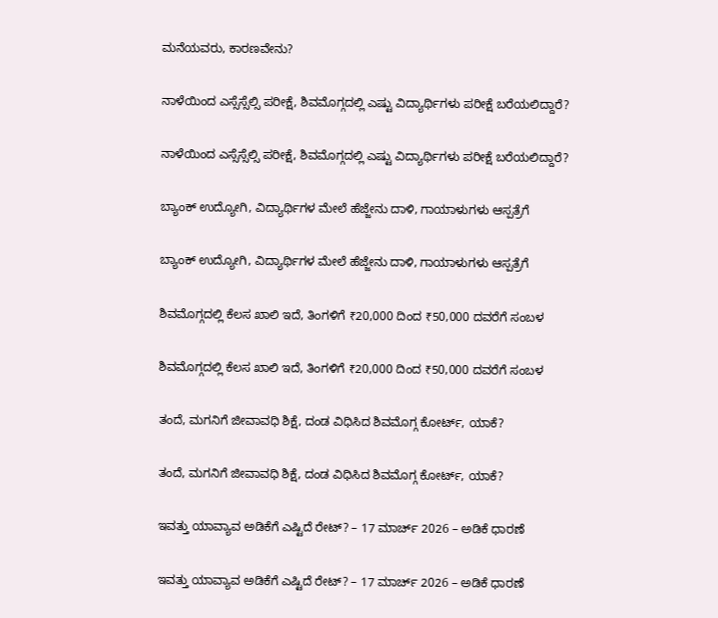ಮನೆಯವರು, ಕಾರಣವೇನು?

ನಾಳೆಯಿಂದ ಎಸ್ಸೆಸ್ಸೆಲ್ಸಿ ಪರೀಕ್ಷೆ, ಶಿವಮೊಗ್ಗದಲ್ಲಿ ಎಷ್ಟು ವಿದ್ಯಾರ್ಥಿಗಳು ಪರೀಕ್ಷೆ ಬರೆಯಲಿದ್ದಾರೆ?

ನಾಳೆಯಿಂದ ಎಸ್ಸೆಸ್ಸೆಲ್ಸಿ ಪರೀಕ್ಷೆ, ಶಿವಮೊಗ್ಗದಲ್ಲಿ ಎಷ್ಟು ವಿದ್ಯಾರ್ಥಿಗಳು ಪರೀಕ್ಷೆ ಬರೆಯಲಿದ್ದಾರೆ?

ಬ್ಯಾಂಕ್‌ ಉದ್ಯೋಗಿ, ವಿದ್ಯಾರ್ಥಿಗಳ ಮೇಲೆ ಹೆಜ್ಜೇನು ದಾಳಿ, ಗಾಯಾಳುಗಳು ಆಸ್ಪತ್ರೆಗೆ

ಬ್ಯಾಂಕ್‌ ಉದ್ಯೋಗಿ, ವಿದ್ಯಾರ್ಥಿಗಳ ಮೇಲೆ ಹೆಜ್ಜೇನು ದಾಳಿ, ಗಾಯಾಳುಗಳು ಆಸ್ಪತ್ರೆಗೆ

ಶಿವಮೊಗ್ಗದಲ್ಲಿ ಕೆಲಸ ಖಾಲಿ ಇದೆ, ತಿಂಗಳಿಗೆ ₹20,000 ದಿಂದ ₹50,000 ದವರೆಗೆ ಸಂಬಳ

ಶಿವಮೊಗ್ಗದಲ್ಲಿ ಕೆಲಸ ಖಾಲಿ ಇದೆ, ತಿಂಗಳಿಗೆ ₹20,000 ದಿಂದ ₹50,000 ದವರೆಗೆ ಸಂಬಳ

ತಂದೆ, ಮಗನಿಗೆ ಜೀವಾವಧಿ ಶಿಕ್ಷೆ, ದಂಡ ವಿಧಿಸಿದ ಶಿವಮೊಗ್ಗ ಕೋರ್ಟ್‌, ಯಾಕೆ?

ತಂದೆ, ಮಗನಿಗೆ ಜೀವಾವಧಿ ಶಿಕ್ಷೆ, ದಂಡ ವಿಧಿಸಿದ ಶಿವಮೊಗ್ಗ ಕೋರ್ಟ್‌, ಯಾಕೆ?

ಇವತ್ತು ಯಾವ್ಯಾವ ಅಡಿಕೆಗೆ ಎಷ್ಟಿದೆ ರೇಟ್? – 17 ಮಾರ್ಚ್‌ 2026 – ಅಡಿಕೆ ಧಾರಣೆ

ಇವತ್ತು ಯಾವ್ಯಾವ ಅಡಿಕೆಗೆ ಎಷ್ಟಿದೆ ರೇಟ್? – 17 ಮಾರ್ಚ್‌ 2026 – ಅಡಿಕೆ ಧಾರಣೆ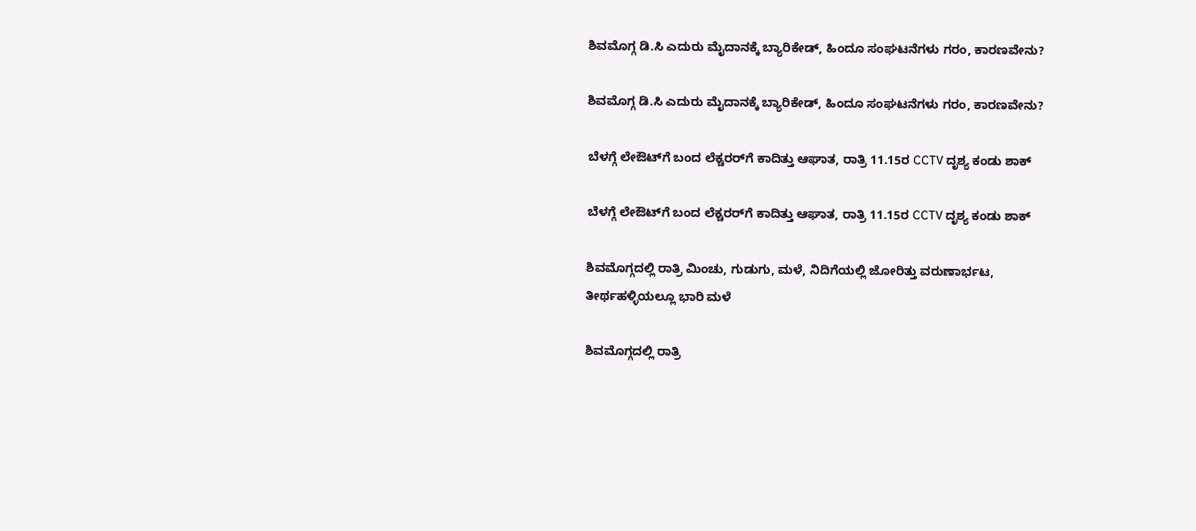ಶಿವಮೊಗ್ಗ ಡಿ.ಸಿ ಎದುರು ಮೈದಾನಕ್ಕೆ ಬ್ಯಾರಿಕೇಡ್‌, ಹಿಂದೂ ಸಂಘಟನೆಗಳು ಗರಂ, ಕಾರಣವೇನು?

ಶಿವಮೊಗ್ಗ ಡಿ.ಸಿ ಎದುರು ಮೈದಾನಕ್ಕೆ ಬ್ಯಾರಿಕೇಡ್‌, ಹಿಂದೂ ಸಂಘಟನೆಗಳು ಗರಂ, ಕಾರಣವೇನು?

ಬೆಳಗ್ಗೆ ಲೇಔಟ್‌ಗೆ ಬಂದ ಲೆಕ್ಚರರ್‌ಗೆ ಕಾದಿತ್ತು ಆಘಾತ, ರಾತ್ರಿ 11.15ರ CCTV ದೃಶ್ಯ ಕಂಡು ಶಾಕ್‌

ಬೆಳಗ್ಗೆ ಲೇಔಟ್‌ಗೆ ಬಂದ ಲೆಕ್ಚರರ್‌ಗೆ ಕಾದಿತ್ತು ಆಘಾತ, ರಾತ್ರಿ 11.15ರ CCTV ದೃಶ್ಯ ಕಂಡು ಶಾಕ್‌

ಶಿವಮೊಗ್ಗದಲ್ಲಿ ರಾತ್ರಿ ಮಿಂಚು, ಗುಡುಗು, ಮಳೆ, ನಿದಿಗೆಯಲ್ಲಿ ಜೋರಿತ್ತು ವರುಣಾರ್ಭಟ, ತೀರ್ಥಹಳ್ಳಿಯಲ್ಲೂ ಭಾರಿ ಮಳೆ

ಶಿವಮೊಗ್ಗದಲ್ಲಿ ರಾತ್ರಿ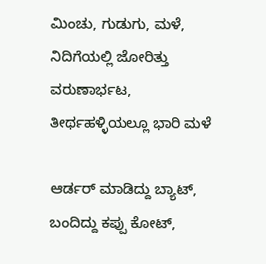ಮಿಂಚು, ಗುಡುಗು, ಮಳೆ, ನಿದಿಗೆಯಲ್ಲಿ ಜೋರಿತ್ತು ವರುಣಾರ್ಭಟ, ತೀರ್ಥಹಳ್ಳಿಯಲ್ಲೂ ಭಾರಿ ಮಳೆ

ಆರ್ಡರ್ ಮಾಡಿದ್ದು ಬ್ಯಾಟ್, ಬಂದಿದ್ದು ಕಪ್ಪು ಕೋಟ್,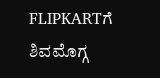FLIPKARTಗೆ ಶಿವಮೊಗ್ಗ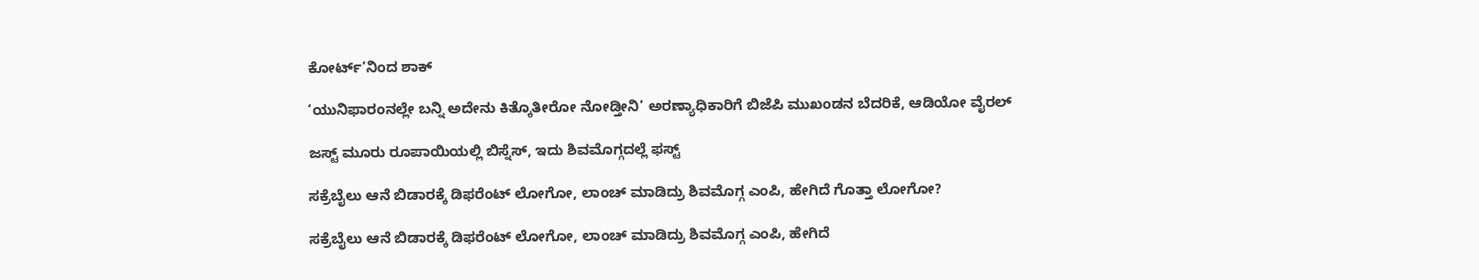ಕೋರ್ಟ್’ನಿಂದ ಶಾಕ್

‘ಯುನಿಫಾರಂನಲ್ಲೇ ಬನ್ನಿ ಅದೇನು ಕಿತ್ಕೊತೀರೋ ನೋಡ್ತೀನಿ’ ಅರಣ್ಯಾಧಿಕಾರಿಗೆ ಬಿಜೆಪಿ ಮುಖಂಡನ ಬೆದರಿಕೆ, ಆಡಿಯೋ ವೈರಲ್

ಜಸ್ಟ್ ಮೂರು ರೂಪಾಯಿಯಲ್ಲಿ ಬಿಸ್ನೆಸ್, ಇದು ಶಿವಮೊಗ್ಗದಲ್ಲೆ ಫಸ್ಟ್

ಸಕ್ರೆಬೈಲು ಆನೆ ಬಿಡಾರಕ್ಕೆ ಡಿಫರೆಂಟ್ ಲೋಗೋ, ಲಾಂಚ್ ಮಾಡಿದ್ರು ಶಿವಮೊಗ್ಗ ಎಂಪಿ, ಹೇಗಿದೆ ಗೊತ್ತಾ ಲೋಗೋ?

ಸಕ್ರೆಬೈಲು ಆನೆ ಬಿಡಾರಕ್ಕೆ ಡಿಫರೆಂಟ್ ಲೋಗೋ, ಲಾಂಚ್ ಮಾಡಿದ್ರು ಶಿವಮೊಗ್ಗ ಎಂಪಿ, ಹೇಗಿದೆ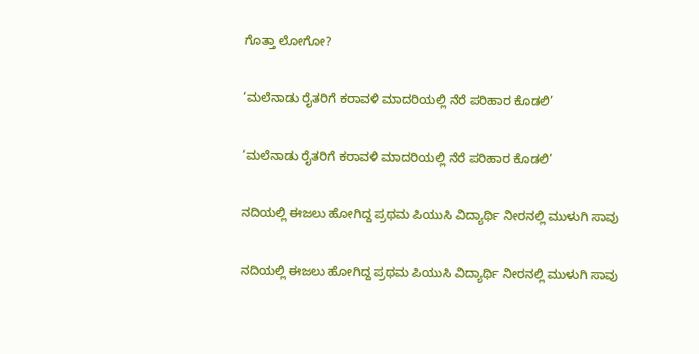ಗೊತ್ತಾ ಲೋಗೋ?

‘ಮಲೆನಾಡು ರೈತರಿಗೆ ಕರಾವಳಿ ಮಾದರಿಯಲ್ಲಿ ನೆರೆ ಪರಿಹಾರ ಕೊಡಲಿ’

‘ಮಲೆನಾಡು ರೈತರಿಗೆ ಕರಾವಳಿ ಮಾದರಿಯಲ್ಲಿ ನೆರೆ ಪರಿಹಾರ ಕೊಡಲಿ’

ನದಿಯಲ್ಲಿ ಈಜಲು ಹೋಗಿದ್ದ ಪ್ರಥಮ ಪಿಯುಸಿ ವಿದ್ಯಾರ್ಥಿ ನೀರನಲ್ಲಿ ಮುಳುಗಿ ಸಾವು

ನದಿಯಲ್ಲಿ ಈಜಲು ಹೋಗಿದ್ದ ಪ್ರಥಮ ಪಿಯುಸಿ ವಿದ್ಯಾರ್ಥಿ ನೀರನಲ್ಲಿ ಮುಳುಗಿ ಸಾವು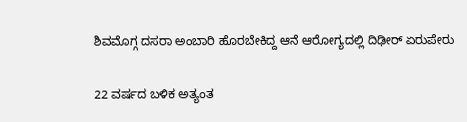ಶಿವಮೊಗ್ಗ ದಸರಾ ಅಂಬಾರಿ ಹೊರಬೇಕಿದ್ದ ಆನೆ ಆರೋಗ್ಯದಲ್ಲಿ ದಿಢೀರ್ ಏರುಪೇರು

22 ವರ್ಷದ ಬಳಿಕ ಅತ್ಯಂತ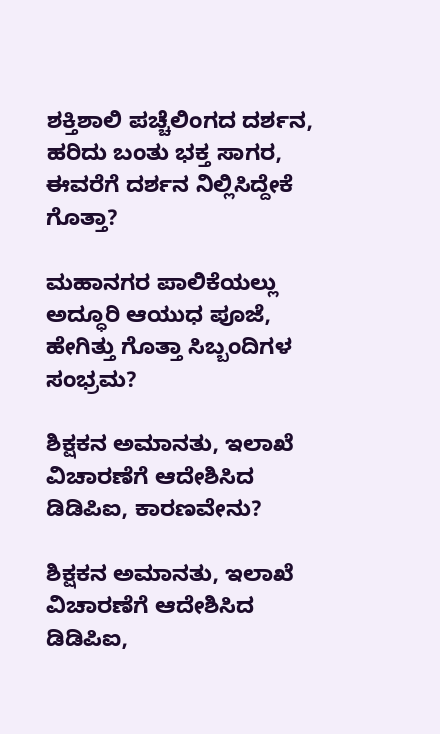ಶಕ್ತಿಶಾಲಿ ಪಚ್ಚೆಲಿಂಗದ ದರ್ಶನ, ಹರಿದು ಬಂತು ಭಕ್ತ ಸಾಗರ, ಈವರೆಗೆ ದರ್ಶನ ನಿಲ್ಲಿಸಿದ್ದೇಕೆ ಗೊತ್ತಾ?

ಮಹಾನಗರ ಪಾಲಿಕೆಯಲ್ಲು ಅದ್ಧೂರಿ ಆಯುಧ ಪೂಜೆ, ಹೇಗಿತ್ತು ಗೊತ್ತಾ ಸಿಬ್ಬಂದಿಗಳ ಸಂಭ್ರಮ?

ಶಿಕ್ಷಕನ ಅಮಾನತು, ಇಲಾಖೆ ವಿಚಾರಣೆಗೆ ಆದೇಶಿಸಿದ ಡಿಡಿಪಿಐ, ಕಾರಣವೇನು?

ಶಿಕ್ಷಕನ ಅಮಾನತು, ಇಲಾಖೆ ವಿಚಾರಣೆಗೆ ಆದೇಶಿಸಿದ ಡಿಡಿಪಿಐ,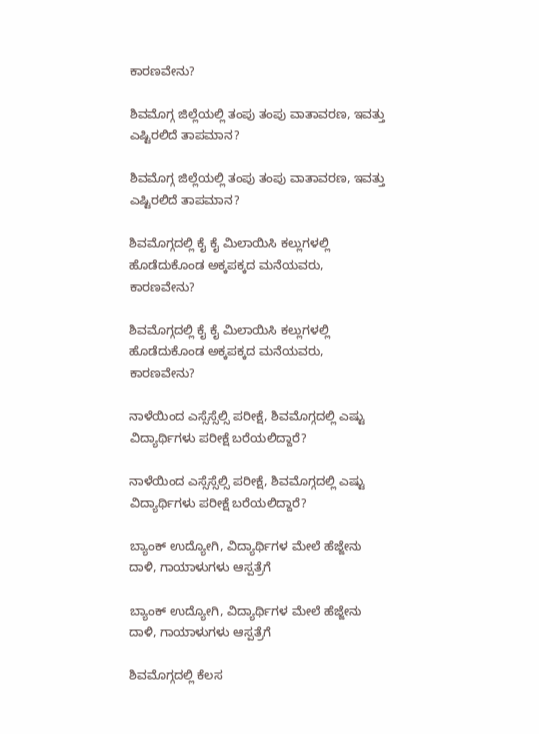ಕಾರಣವೇನು?

ಶಿವಮೊಗ್ಗ ಜಿಲ್ಲೆಯಲ್ಲಿ ತಂಪು ತಂಪು ವಾತಾವರಣ, ಇವತ್ತು ಎಷ್ಟಿರಲಿದೆ ತಾಪಮಾನ?

ಶಿವಮೊಗ್ಗ ಜಿಲ್ಲೆಯಲ್ಲಿ ತಂಪು ತಂಪು ವಾತಾವರಣ, ಇವತ್ತು ಎಷ್ಟಿರಲಿದೆ ತಾಪಮಾನ?

ಶಿವಮೊಗ್ಗದಲ್ಲಿ ಕೈ ಕೈ ಮಿಲಾಯಿಸಿ ಕಲ್ಲುಗಳಲ್ಲಿ ಹೊಡೆದುಕೊಂಡ ಅಕ್ಕಪಕ್ಕದ ಮನೆಯವರು, ಕಾರಣವೇನು?

ಶಿವಮೊಗ್ಗದಲ್ಲಿ ಕೈ ಕೈ ಮಿಲಾಯಿಸಿ ಕಲ್ಲುಗಳಲ್ಲಿ ಹೊಡೆದುಕೊಂಡ ಅಕ್ಕಪಕ್ಕದ ಮನೆಯವರು, ಕಾರಣವೇನು?

ನಾಳೆಯಿಂದ ಎಸ್ಸೆಸ್ಸೆಲ್ಸಿ ಪರೀಕ್ಷೆ, ಶಿವಮೊಗ್ಗದಲ್ಲಿ ಎಷ್ಟು ವಿದ್ಯಾರ್ಥಿಗಳು ಪರೀಕ್ಷೆ ಬರೆಯಲಿದ್ದಾರೆ?

ನಾಳೆಯಿಂದ ಎಸ್ಸೆಸ್ಸೆಲ್ಸಿ ಪರೀಕ್ಷೆ, ಶಿವಮೊಗ್ಗದಲ್ಲಿ ಎಷ್ಟು ವಿದ್ಯಾರ್ಥಿಗಳು ಪರೀಕ್ಷೆ ಬರೆಯಲಿದ್ದಾರೆ?

ಬ್ಯಾಂಕ್‌ ಉದ್ಯೋಗಿ, ವಿದ್ಯಾರ್ಥಿಗಳ ಮೇಲೆ ಹೆಜ್ಜೇನು ದಾಳಿ, ಗಾಯಾಳುಗಳು ಆಸ್ಪತ್ರೆಗೆ

ಬ್ಯಾಂಕ್‌ ಉದ್ಯೋಗಿ, ವಿದ್ಯಾರ್ಥಿಗಳ ಮೇಲೆ ಹೆಜ್ಜೇನು ದಾಳಿ, ಗಾಯಾಳುಗಳು ಆಸ್ಪತ್ರೆಗೆ

ಶಿವಮೊಗ್ಗದಲ್ಲಿ ಕೆಲಸ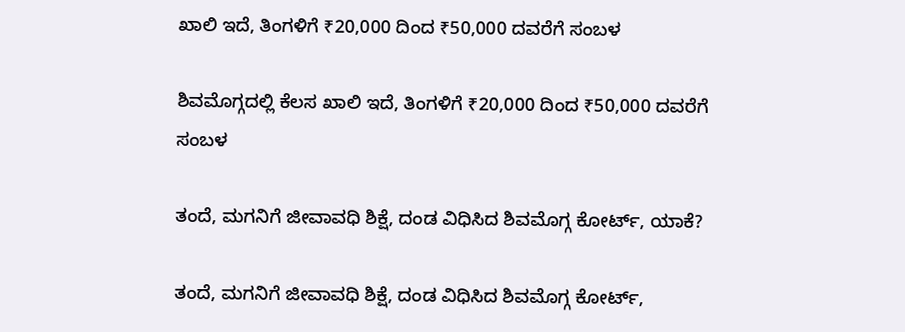ಖಾಲಿ ಇದೆ, ತಿಂಗಳಿಗೆ ₹20,000 ದಿಂದ ₹50,000 ದವರೆಗೆ ಸಂಬಳ

ಶಿವಮೊಗ್ಗದಲ್ಲಿ ಕೆಲಸ ಖಾಲಿ ಇದೆ, ತಿಂಗಳಿಗೆ ₹20,000 ದಿಂದ ₹50,000 ದವರೆಗೆ ಸಂಬಳ

ತಂದೆ, ಮಗನಿಗೆ ಜೀವಾವಧಿ ಶಿಕ್ಷೆ, ದಂಡ ವಿಧಿಸಿದ ಶಿವಮೊಗ್ಗ ಕೋರ್ಟ್‌, ಯಾಕೆ?

ತಂದೆ, ಮಗನಿಗೆ ಜೀವಾವಧಿ ಶಿಕ್ಷೆ, ದಂಡ ವಿಧಿಸಿದ ಶಿವಮೊಗ್ಗ ಕೋರ್ಟ್‌,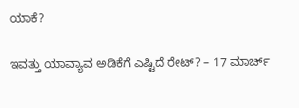ಯಾಕೆ?

ಇವತ್ತು ಯಾವ್ಯಾವ ಅಡಿಕೆಗೆ ಎಷ್ಟಿದೆ ರೇಟ್? – 17 ಮಾರ್ಚ್‌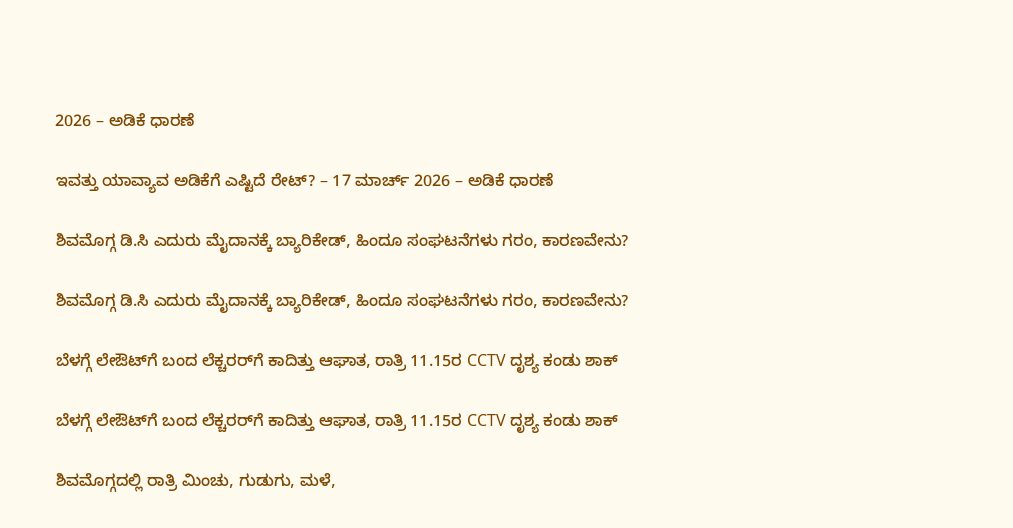2026 – ಅಡಿಕೆ ಧಾರಣೆ

ಇವತ್ತು ಯಾವ್ಯಾವ ಅಡಿಕೆಗೆ ಎಷ್ಟಿದೆ ರೇಟ್? – 17 ಮಾರ್ಚ್‌ 2026 – ಅಡಿಕೆ ಧಾರಣೆ

ಶಿವಮೊಗ್ಗ ಡಿ.ಸಿ ಎದುರು ಮೈದಾನಕ್ಕೆ ಬ್ಯಾರಿಕೇಡ್‌, ಹಿಂದೂ ಸಂಘಟನೆಗಳು ಗರಂ, ಕಾರಣವೇನು?

ಶಿವಮೊಗ್ಗ ಡಿ.ಸಿ ಎದುರು ಮೈದಾನಕ್ಕೆ ಬ್ಯಾರಿಕೇಡ್‌, ಹಿಂದೂ ಸಂಘಟನೆಗಳು ಗರಂ, ಕಾರಣವೇನು?

ಬೆಳಗ್ಗೆ ಲೇಔಟ್‌ಗೆ ಬಂದ ಲೆಕ್ಚರರ್‌ಗೆ ಕಾದಿತ್ತು ಆಘಾತ, ರಾತ್ರಿ 11.15ರ CCTV ದೃಶ್ಯ ಕಂಡು ಶಾಕ್‌

ಬೆಳಗ್ಗೆ ಲೇಔಟ್‌ಗೆ ಬಂದ ಲೆಕ್ಚರರ್‌ಗೆ ಕಾದಿತ್ತು ಆಘಾತ, ರಾತ್ರಿ 11.15ರ CCTV ದೃಶ್ಯ ಕಂಡು ಶಾಕ್‌

ಶಿವಮೊಗ್ಗದಲ್ಲಿ ರಾತ್ರಿ ಮಿಂಚು, ಗುಡುಗು, ಮಳೆ,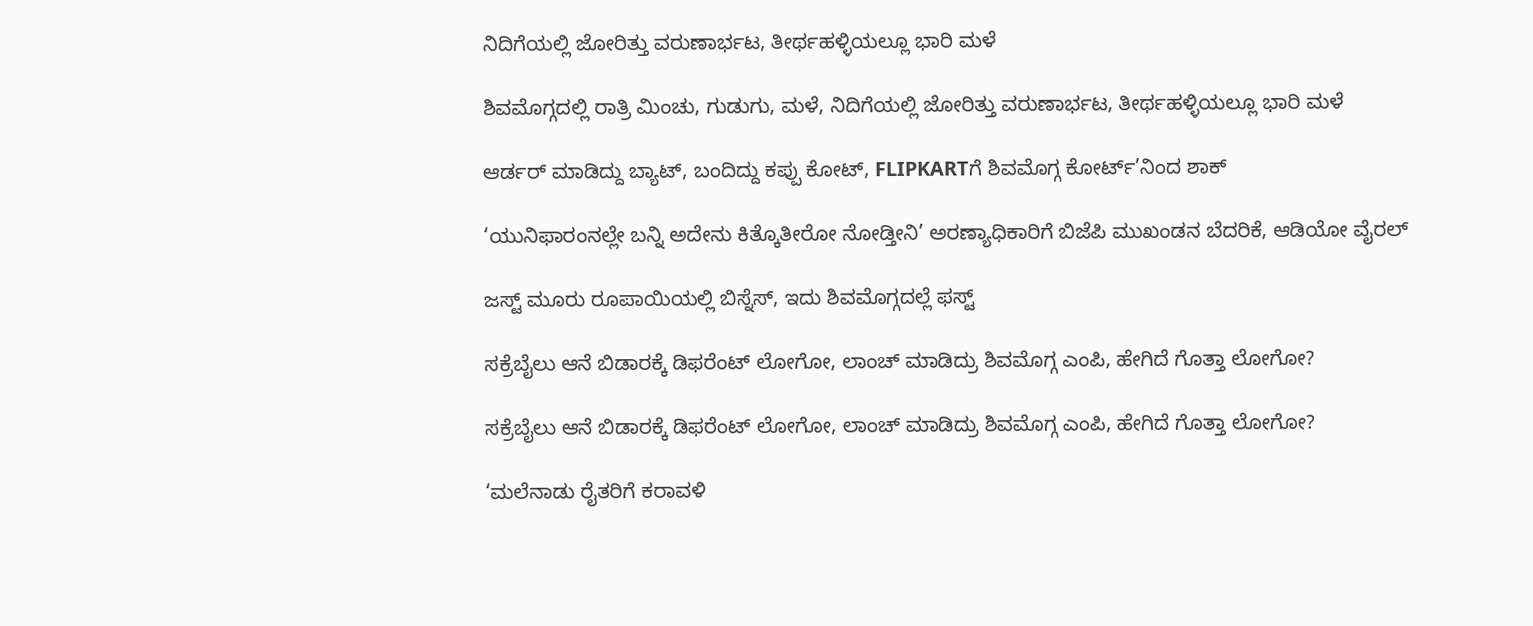ನಿದಿಗೆಯಲ್ಲಿ ಜೋರಿತ್ತು ವರುಣಾರ್ಭಟ, ತೀರ್ಥಹಳ್ಳಿಯಲ್ಲೂ ಭಾರಿ ಮಳೆ

ಶಿವಮೊಗ್ಗದಲ್ಲಿ ರಾತ್ರಿ ಮಿಂಚು, ಗುಡುಗು, ಮಳೆ, ನಿದಿಗೆಯಲ್ಲಿ ಜೋರಿತ್ತು ವರುಣಾರ್ಭಟ, ತೀರ್ಥಹಳ್ಳಿಯಲ್ಲೂ ಭಾರಿ ಮಳೆ

ಆರ್ಡರ್ ಮಾಡಿದ್ದು ಬ್ಯಾಟ್, ಬಂದಿದ್ದು ಕಪ್ಪು ಕೋಟ್, FLIPKARTಗೆ ಶಿವಮೊಗ್ಗ ಕೋರ್ಟ್’ನಿಂದ ಶಾಕ್

‘ಯುನಿಫಾರಂನಲ್ಲೇ ಬನ್ನಿ ಅದೇನು ಕಿತ್ಕೊತೀರೋ ನೋಡ್ತೀನಿ’ ಅರಣ್ಯಾಧಿಕಾರಿಗೆ ಬಿಜೆಪಿ ಮುಖಂಡನ ಬೆದರಿಕೆ, ಆಡಿಯೋ ವೈರಲ್

ಜಸ್ಟ್ ಮೂರು ರೂಪಾಯಿಯಲ್ಲಿ ಬಿಸ್ನೆಸ್, ಇದು ಶಿವಮೊಗ್ಗದಲ್ಲೆ ಫಸ್ಟ್

ಸಕ್ರೆಬೈಲು ಆನೆ ಬಿಡಾರಕ್ಕೆ ಡಿಫರೆಂಟ್ ಲೋಗೋ, ಲಾಂಚ್ ಮಾಡಿದ್ರು ಶಿವಮೊಗ್ಗ ಎಂಪಿ, ಹೇಗಿದೆ ಗೊತ್ತಾ ಲೋಗೋ?

ಸಕ್ರೆಬೈಲು ಆನೆ ಬಿಡಾರಕ್ಕೆ ಡಿಫರೆಂಟ್ ಲೋಗೋ, ಲಾಂಚ್ ಮಾಡಿದ್ರು ಶಿವಮೊಗ್ಗ ಎಂಪಿ, ಹೇಗಿದೆ ಗೊತ್ತಾ ಲೋಗೋ?

‘ಮಲೆನಾಡು ರೈತರಿಗೆ ಕರಾವಳಿ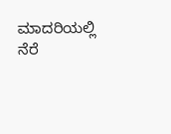ಮಾದರಿಯಲ್ಲಿ ನೆರೆ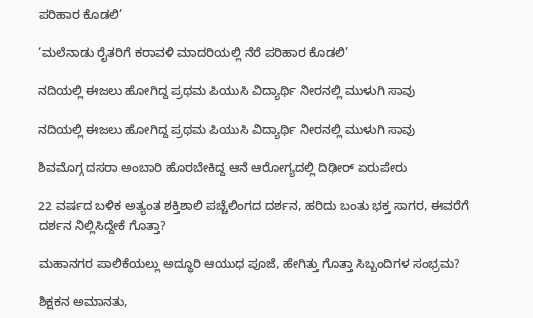ಪರಿಹಾರ ಕೊಡಲಿ’

‘ಮಲೆನಾಡು ರೈತರಿಗೆ ಕರಾವಳಿ ಮಾದರಿಯಲ್ಲಿ ನೆರೆ ಪರಿಹಾರ ಕೊಡಲಿ’

ನದಿಯಲ್ಲಿ ಈಜಲು ಹೋಗಿದ್ದ ಪ್ರಥಮ ಪಿಯುಸಿ ವಿದ್ಯಾರ್ಥಿ ನೀರನಲ್ಲಿ ಮುಳುಗಿ ಸಾವು

ನದಿಯಲ್ಲಿ ಈಜಲು ಹೋಗಿದ್ದ ಪ್ರಥಮ ಪಿಯುಸಿ ವಿದ್ಯಾರ್ಥಿ ನೀರನಲ್ಲಿ ಮುಳುಗಿ ಸಾವು

ಶಿವಮೊಗ್ಗ ದಸರಾ ಅಂಬಾರಿ ಹೊರಬೇಕಿದ್ದ ಆನೆ ಆರೋಗ್ಯದಲ್ಲಿ ದಿಢೀರ್ ಏರುಪೇರು

22 ವರ್ಷದ ಬಳಿಕ ಅತ್ಯಂತ ಶಕ್ತಿಶಾಲಿ ಪಚ್ಚೆಲಿಂಗದ ದರ್ಶನ, ಹರಿದು ಬಂತು ಭಕ್ತ ಸಾಗರ, ಈವರೆಗೆ ದರ್ಶನ ನಿಲ್ಲಿಸಿದ್ದೇಕೆ ಗೊತ್ತಾ?

ಮಹಾನಗರ ಪಾಲಿಕೆಯಲ್ಲು ಅದ್ಧೂರಿ ಆಯುಧ ಪೂಜೆ, ಹೇಗಿತ್ತು ಗೊತ್ತಾ ಸಿಬ್ಬಂದಿಗಳ ಸಂಭ್ರಮ?

ಶಿಕ್ಷಕನ ಅಮಾನತು,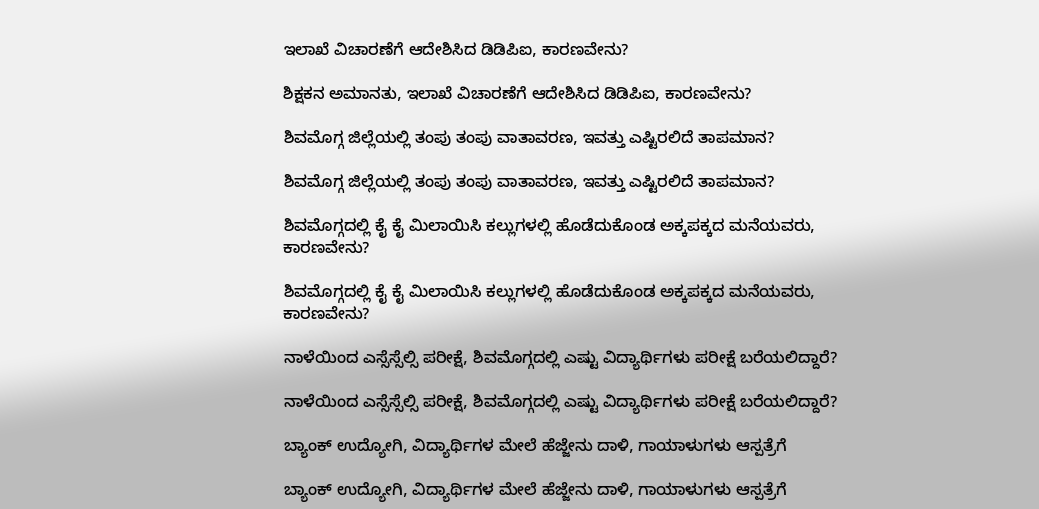ಇಲಾಖೆ ವಿಚಾರಣೆಗೆ ಆದೇಶಿಸಿದ ಡಿಡಿಪಿಐ, ಕಾರಣವೇನು?

ಶಿಕ್ಷಕನ ಅಮಾನತು, ಇಲಾಖೆ ವಿಚಾರಣೆಗೆ ಆದೇಶಿಸಿದ ಡಿಡಿಪಿಐ, ಕಾರಣವೇನು?

ಶಿವಮೊಗ್ಗ ಜಿಲ್ಲೆಯಲ್ಲಿ ತಂಪು ತಂಪು ವಾತಾವರಣ, ಇವತ್ತು ಎಷ್ಟಿರಲಿದೆ ತಾಪಮಾನ?

ಶಿವಮೊಗ್ಗ ಜಿಲ್ಲೆಯಲ್ಲಿ ತಂಪು ತಂಪು ವಾತಾವರಣ, ಇವತ್ತು ಎಷ್ಟಿರಲಿದೆ ತಾಪಮಾನ?

ಶಿವಮೊಗ್ಗದಲ್ಲಿ ಕೈ ಕೈ ಮಿಲಾಯಿಸಿ ಕಲ್ಲುಗಳಲ್ಲಿ ಹೊಡೆದುಕೊಂಡ ಅಕ್ಕಪಕ್ಕದ ಮನೆಯವರು, ಕಾರಣವೇನು?

ಶಿವಮೊಗ್ಗದಲ್ಲಿ ಕೈ ಕೈ ಮಿಲಾಯಿಸಿ ಕಲ್ಲುಗಳಲ್ಲಿ ಹೊಡೆದುಕೊಂಡ ಅಕ್ಕಪಕ್ಕದ ಮನೆಯವರು, ಕಾರಣವೇನು?

ನಾಳೆಯಿಂದ ಎಸ್ಸೆಸ್ಸೆಲ್ಸಿ ಪರೀಕ್ಷೆ, ಶಿವಮೊಗ್ಗದಲ್ಲಿ ಎಷ್ಟು ವಿದ್ಯಾರ್ಥಿಗಳು ಪರೀಕ್ಷೆ ಬರೆಯಲಿದ್ದಾರೆ?

ನಾಳೆಯಿಂದ ಎಸ್ಸೆಸ್ಸೆಲ್ಸಿ ಪರೀಕ್ಷೆ, ಶಿವಮೊಗ್ಗದಲ್ಲಿ ಎಷ್ಟು ವಿದ್ಯಾರ್ಥಿಗಳು ಪರೀಕ್ಷೆ ಬರೆಯಲಿದ್ದಾರೆ?

ಬ್ಯಾಂಕ್‌ ಉದ್ಯೋಗಿ, ವಿದ್ಯಾರ್ಥಿಗಳ ಮೇಲೆ ಹೆಜ್ಜೇನು ದಾಳಿ, ಗಾಯಾಳುಗಳು ಆಸ್ಪತ್ರೆಗೆ

ಬ್ಯಾಂಕ್‌ ಉದ್ಯೋಗಿ, ವಿದ್ಯಾರ್ಥಿಗಳ ಮೇಲೆ ಹೆಜ್ಜೇನು ದಾಳಿ, ಗಾಯಾಳುಗಳು ಆಸ್ಪತ್ರೆಗೆ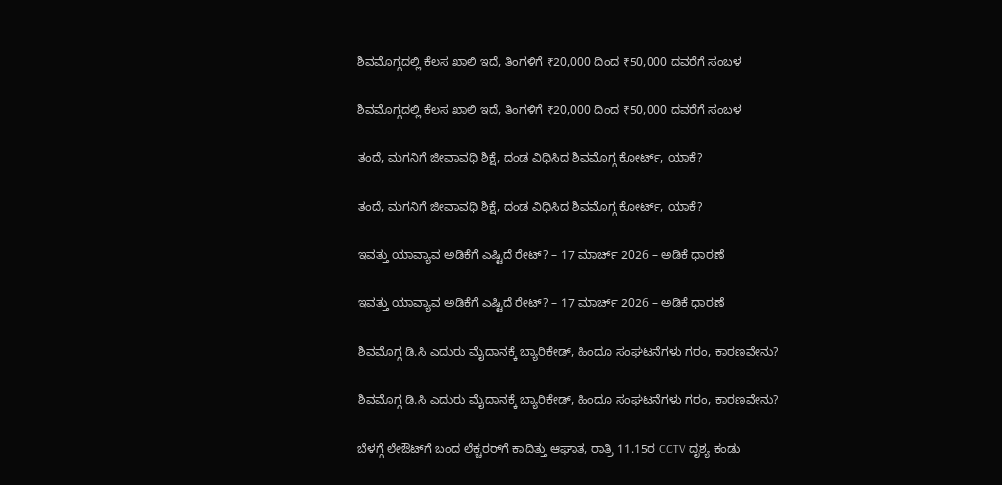ಶಿವಮೊಗ್ಗದಲ್ಲಿ ಕೆಲಸ ಖಾಲಿ ಇದೆ, ತಿಂಗಳಿಗೆ ₹20,000 ದಿಂದ ₹50,000 ದವರೆಗೆ ಸಂಬಳ

ಶಿವಮೊಗ್ಗದಲ್ಲಿ ಕೆಲಸ ಖಾಲಿ ಇದೆ, ತಿಂಗಳಿಗೆ ₹20,000 ದಿಂದ ₹50,000 ದವರೆಗೆ ಸಂಬಳ

ತಂದೆ, ಮಗನಿಗೆ ಜೀವಾವಧಿ ಶಿಕ್ಷೆ, ದಂಡ ವಿಧಿಸಿದ ಶಿವಮೊಗ್ಗ ಕೋರ್ಟ್‌, ಯಾಕೆ?

ತಂದೆ, ಮಗನಿಗೆ ಜೀವಾವಧಿ ಶಿಕ್ಷೆ, ದಂಡ ವಿಧಿಸಿದ ಶಿವಮೊಗ್ಗ ಕೋರ್ಟ್‌, ಯಾಕೆ?

ಇವತ್ತು ಯಾವ್ಯಾವ ಅಡಿಕೆಗೆ ಎಷ್ಟಿದೆ ರೇಟ್? – 17 ಮಾರ್ಚ್‌ 2026 – ಅಡಿಕೆ ಧಾರಣೆ

ಇವತ್ತು ಯಾವ್ಯಾವ ಅಡಿಕೆಗೆ ಎಷ್ಟಿದೆ ರೇಟ್? – 17 ಮಾರ್ಚ್‌ 2026 – ಅಡಿಕೆ ಧಾರಣೆ

ಶಿವಮೊಗ್ಗ ಡಿ.ಸಿ ಎದುರು ಮೈದಾನಕ್ಕೆ ಬ್ಯಾರಿಕೇಡ್‌, ಹಿಂದೂ ಸಂಘಟನೆಗಳು ಗರಂ, ಕಾರಣವೇನು?

ಶಿವಮೊಗ್ಗ ಡಿ.ಸಿ ಎದುರು ಮೈದಾನಕ್ಕೆ ಬ್ಯಾರಿಕೇಡ್‌, ಹಿಂದೂ ಸಂಘಟನೆಗಳು ಗರಂ, ಕಾರಣವೇನು?

ಬೆಳಗ್ಗೆ ಲೇಔಟ್‌ಗೆ ಬಂದ ಲೆಕ್ಚರರ್‌ಗೆ ಕಾದಿತ್ತು ಆಘಾತ, ರಾತ್ರಿ 11.15ರ CCTV ದೃಶ್ಯ ಕಂಡು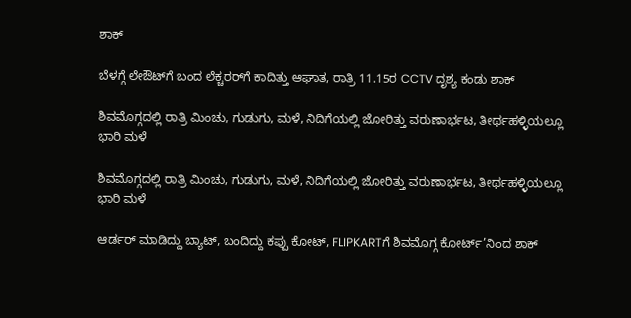ಶಾಕ್‌

ಬೆಳಗ್ಗೆ ಲೇಔಟ್‌ಗೆ ಬಂದ ಲೆಕ್ಚರರ್‌ಗೆ ಕಾದಿತ್ತು ಆಘಾತ, ರಾತ್ರಿ 11.15ರ CCTV ದೃಶ್ಯ ಕಂಡು ಶಾಕ್‌

ಶಿವಮೊಗ್ಗದಲ್ಲಿ ರಾತ್ರಿ ಮಿಂಚು, ಗುಡುಗು, ಮಳೆ, ನಿದಿಗೆಯಲ್ಲಿ ಜೋರಿತ್ತು ವರುಣಾರ್ಭಟ, ತೀರ್ಥಹಳ್ಳಿಯಲ್ಲೂ ಭಾರಿ ಮಳೆ

ಶಿವಮೊಗ್ಗದಲ್ಲಿ ರಾತ್ರಿ ಮಿಂಚು, ಗುಡುಗು, ಮಳೆ, ನಿದಿಗೆಯಲ್ಲಿ ಜೋರಿತ್ತು ವರುಣಾರ್ಭಟ, ತೀರ್ಥಹಳ್ಳಿಯಲ್ಲೂ ಭಾರಿ ಮಳೆ

ಆರ್ಡರ್ ಮಾಡಿದ್ದು ಬ್ಯಾಟ್, ಬಂದಿದ್ದು ಕಪ್ಪು ಕೋಟ್, FLIPKARTಗೆ ಶಿವಮೊಗ್ಗ ಕೋರ್ಟ್’ನಿಂದ ಶಾಕ್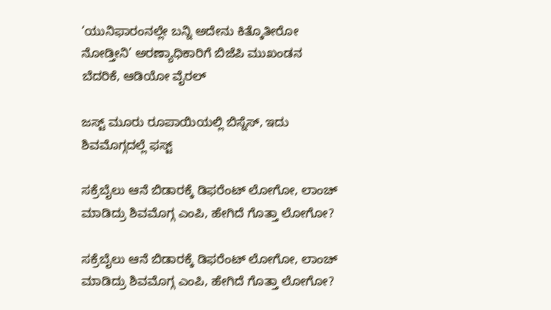‘ಯುನಿಫಾರಂನಲ್ಲೇ ಬನ್ನಿ ಅದೇನು ಕಿತ್ಕೊತೀರೋ ನೋಡ್ತೀನಿ’ ಅರಣ್ಯಾಧಿಕಾರಿಗೆ ಬಿಜೆಪಿ ಮುಖಂಡನ ಬೆದರಿಕೆ, ಆಡಿಯೋ ವೈರಲ್

ಜಸ್ಟ್ ಮೂರು ರೂಪಾಯಿಯಲ್ಲಿ ಬಿಸ್ನೆಸ್, ಇದು ಶಿವಮೊಗ್ಗದಲ್ಲೆ ಫಸ್ಟ್

ಸಕ್ರೆಬೈಲು ಆನೆ ಬಿಡಾರಕ್ಕೆ ಡಿಫರೆಂಟ್ ಲೋಗೋ, ಲಾಂಚ್ ಮಾಡಿದ್ರು ಶಿವಮೊಗ್ಗ ಎಂಪಿ, ಹೇಗಿದೆ ಗೊತ್ತಾ ಲೋಗೋ?

ಸಕ್ರೆಬೈಲು ಆನೆ ಬಿಡಾರಕ್ಕೆ ಡಿಫರೆಂಟ್ ಲೋಗೋ, ಲಾಂಚ್ ಮಾಡಿದ್ರು ಶಿವಮೊಗ್ಗ ಎಂಪಿ, ಹೇಗಿದೆ ಗೊತ್ತಾ ಲೋಗೋ?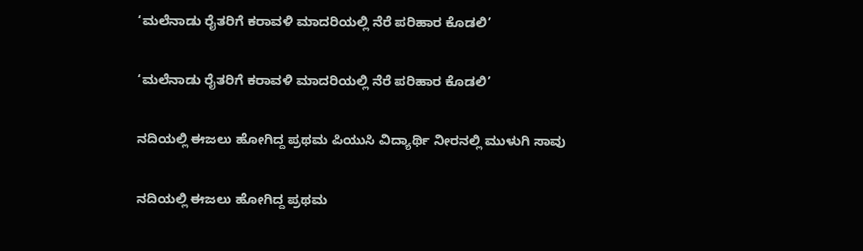‘ಮಲೆನಾಡು ರೈತರಿಗೆ ಕರಾವಳಿ ಮಾದರಿಯಲ್ಲಿ ನೆರೆ ಪರಿಹಾರ ಕೊಡಲಿ’

‘ಮಲೆನಾಡು ರೈತರಿಗೆ ಕರಾವಳಿ ಮಾದರಿಯಲ್ಲಿ ನೆರೆ ಪರಿಹಾರ ಕೊಡಲಿ’

ನದಿಯಲ್ಲಿ ಈಜಲು ಹೋಗಿದ್ದ ಪ್ರಥಮ ಪಿಯುಸಿ ವಿದ್ಯಾರ್ಥಿ ನೀರನಲ್ಲಿ ಮುಳುಗಿ ಸಾವು

ನದಿಯಲ್ಲಿ ಈಜಲು ಹೋಗಿದ್ದ ಪ್ರಥಮ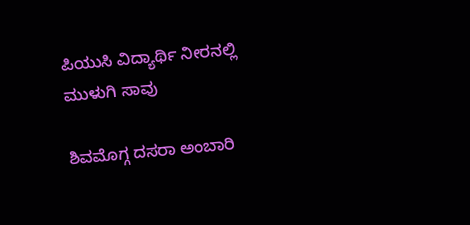ಪಿಯುಸಿ ವಿದ್ಯಾರ್ಥಿ ನೀರನಲ್ಲಿ ಮುಳುಗಿ ಸಾವು

ಶಿವಮೊಗ್ಗ ದಸರಾ ಅಂಬಾರಿ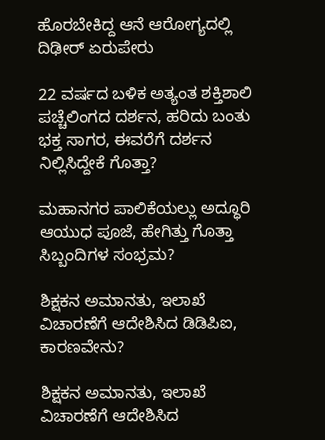ಹೊರಬೇಕಿದ್ದ ಆನೆ ಆರೋಗ್ಯದಲ್ಲಿ ದಿಢೀರ್ ಏರುಪೇರು

22 ವರ್ಷದ ಬಳಿಕ ಅತ್ಯಂತ ಶಕ್ತಿಶಾಲಿ ಪಚ್ಚೆಲಿಂಗದ ದರ್ಶನ, ಹರಿದು ಬಂತು ಭಕ್ತ ಸಾಗರ, ಈವರೆಗೆ ದರ್ಶನ ನಿಲ್ಲಿಸಿದ್ದೇಕೆ ಗೊತ್ತಾ?

ಮಹಾನಗರ ಪಾಲಿಕೆಯಲ್ಲು ಅದ್ಧೂರಿ ಆಯುಧ ಪೂಜೆ, ಹೇಗಿತ್ತು ಗೊತ್ತಾ ಸಿಬ್ಬಂದಿಗಳ ಸಂಭ್ರಮ?

ಶಿಕ್ಷಕನ ಅಮಾನತು, ಇಲಾಖೆ ವಿಚಾರಣೆಗೆ ಆದೇಶಿಸಿದ ಡಿಡಿಪಿಐ, ಕಾರಣವೇನು?

ಶಿಕ್ಷಕನ ಅಮಾನತು, ಇಲಾಖೆ ವಿಚಾರಣೆಗೆ ಆದೇಶಿಸಿದ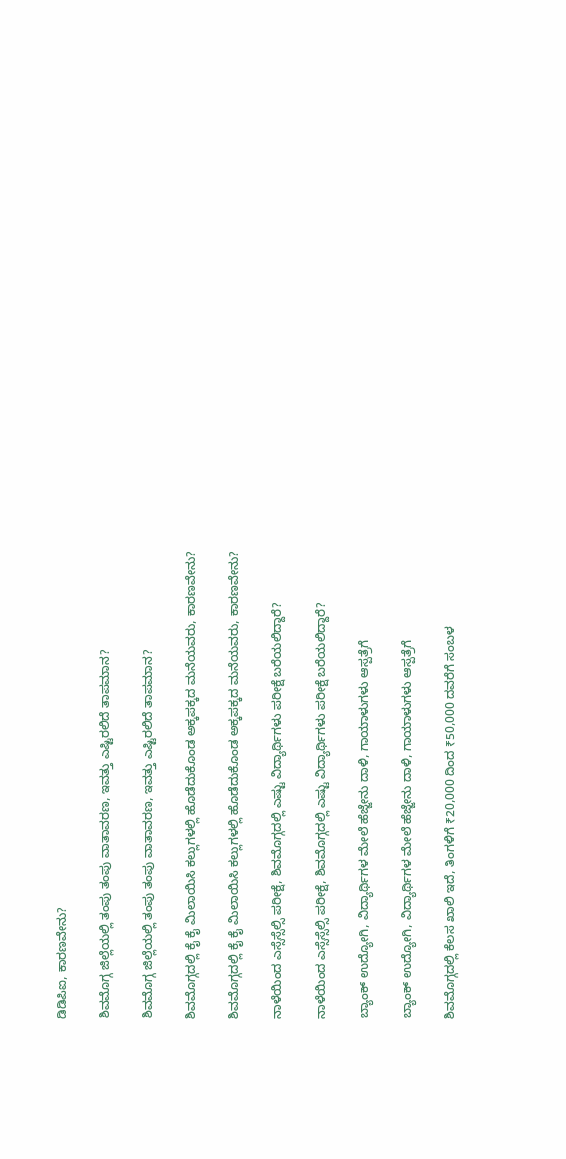ಡಿಡಿಪಿಐ, ಕಾರಣವೇನು?

ಶಿವಮೊಗ್ಗ ಜಿಲ್ಲೆಯಲ್ಲಿ ತಂಪು ತಂಪು ವಾತಾವರಣ, ಇವತ್ತು ಎಷ್ಟಿರಲಿದೆ ತಾಪಮಾನ?

ಶಿವಮೊಗ್ಗ ಜಿಲ್ಲೆಯಲ್ಲಿ ತಂಪು ತಂಪು ವಾತಾವರಣ, ಇವತ್ತು ಎಷ್ಟಿರಲಿದೆ ತಾಪಮಾನ?

ಶಿವಮೊಗ್ಗದಲ್ಲಿ ಕೈ ಕೈ ಮಿಲಾಯಿಸಿ ಕಲ್ಲುಗಳಲ್ಲಿ ಹೊಡೆದುಕೊಂಡ ಅಕ್ಕಪಕ್ಕದ ಮನೆಯವರು, ಕಾರಣವೇನು?

ಶಿವಮೊಗ್ಗದಲ್ಲಿ ಕೈ ಕೈ ಮಿಲಾಯಿಸಿ ಕಲ್ಲುಗಳಲ್ಲಿ ಹೊಡೆದುಕೊಂಡ ಅಕ್ಕಪಕ್ಕದ ಮನೆಯವರು, ಕಾರಣವೇನು?

ನಾಳೆಯಿಂದ ಎಸ್ಸೆಸ್ಸೆಲ್ಸಿ ಪರೀಕ್ಷೆ, ಶಿವಮೊಗ್ಗದಲ್ಲಿ ಎಷ್ಟು ವಿದ್ಯಾರ್ಥಿಗಳು ಪರೀಕ್ಷೆ ಬರೆಯಲಿದ್ದಾರೆ?

ನಾಳೆಯಿಂದ ಎಸ್ಸೆಸ್ಸೆಲ್ಸಿ ಪರೀಕ್ಷೆ, ಶಿವಮೊಗ್ಗದಲ್ಲಿ ಎಷ್ಟು ವಿದ್ಯಾರ್ಥಿಗಳು ಪರೀಕ್ಷೆ ಬರೆಯಲಿದ್ದಾರೆ?

ಬ್ಯಾಂಕ್‌ ಉದ್ಯೋಗಿ, ವಿದ್ಯಾರ್ಥಿಗಳ ಮೇಲೆ ಹೆಜ್ಜೇನು ದಾಳಿ, ಗಾಯಾಳುಗಳು ಆಸ್ಪತ್ರೆಗೆ

ಬ್ಯಾಂಕ್‌ ಉದ್ಯೋಗಿ, ವಿದ್ಯಾರ್ಥಿಗಳ ಮೇಲೆ ಹೆಜ್ಜೇನು ದಾಳಿ, ಗಾಯಾಳುಗಳು ಆಸ್ಪತ್ರೆಗೆ

ಶಿವಮೊಗ್ಗದಲ್ಲಿ ಕೆಲಸ ಖಾಲಿ ಇದೆ, ತಿಂಗಳಿಗೆ ₹20,000 ದಿಂದ ₹50,000 ದವರೆಗೆ ಸಂಬಳ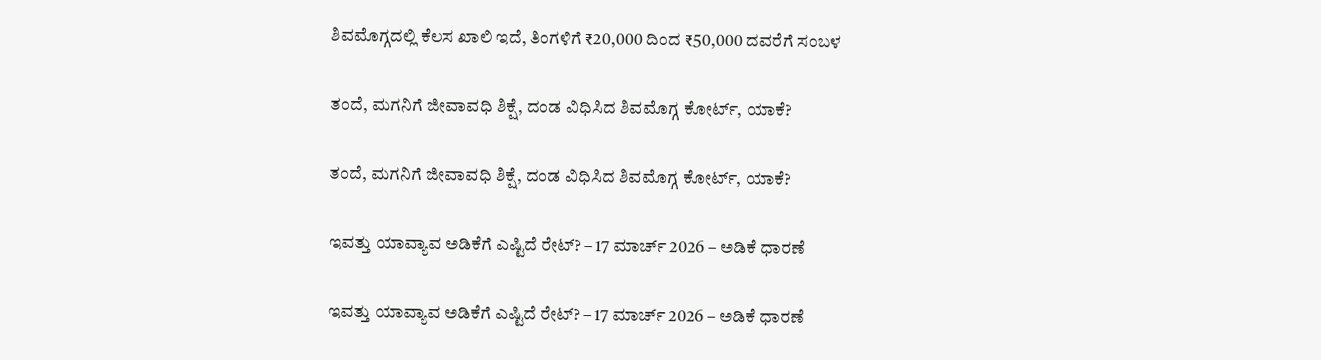ಶಿವಮೊಗ್ಗದಲ್ಲಿ ಕೆಲಸ ಖಾಲಿ ಇದೆ, ತಿಂಗಳಿಗೆ ₹20,000 ದಿಂದ ₹50,000 ದವರೆಗೆ ಸಂಬಳ

ತಂದೆ, ಮಗನಿಗೆ ಜೀವಾವಧಿ ಶಿಕ್ಷೆ, ದಂಡ ವಿಧಿಸಿದ ಶಿವಮೊಗ್ಗ ಕೋರ್ಟ್‌, ಯಾಕೆ?

ತಂದೆ, ಮಗನಿಗೆ ಜೀವಾವಧಿ ಶಿಕ್ಷೆ, ದಂಡ ವಿಧಿಸಿದ ಶಿವಮೊಗ್ಗ ಕೋರ್ಟ್‌, ಯಾಕೆ?

ಇವತ್ತು ಯಾವ್ಯಾವ ಅಡಿಕೆಗೆ ಎಷ್ಟಿದೆ ರೇಟ್? – 17 ಮಾರ್ಚ್‌ 2026 – ಅಡಿಕೆ ಧಾರಣೆ

ಇವತ್ತು ಯಾವ್ಯಾವ ಅಡಿಕೆಗೆ ಎಷ್ಟಿದೆ ರೇಟ್? – 17 ಮಾರ್ಚ್‌ 2026 – ಅಡಿಕೆ ಧಾರಣೆ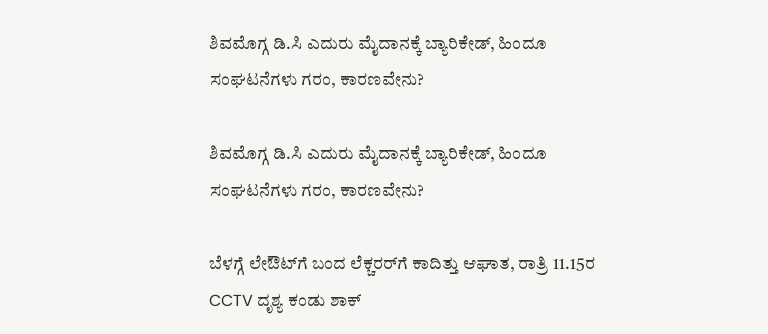ಶಿವಮೊಗ್ಗ ಡಿ.ಸಿ ಎದುರು ಮೈದಾನಕ್ಕೆ ಬ್ಯಾರಿಕೇಡ್‌, ಹಿಂದೂ ಸಂಘಟನೆಗಳು ಗರಂ, ಕಾರಣವೇನು?

ಶಿವಮೊಗ್ಗ ಡಿ.ಸಿ ಎದುರು ಮೈದಾನಕ್ಕೆ ಬ್ಯಾರಿಕೇಡ್‌, ಹಿಂದೂ ಸಂಘಟನೆಗಳು ಗರಂ, ಕಾರಣವೇನು?

ಬೆಳಗ್ಗೆ ಲೇಔಟ್‌ಗೆ ಬಂದ ಲೆಕ್ಚರರ್‌ಗೆ ಕಾದಿತ್ತು ಆಘಾತ, ರಾತ್ರಿ 11.15ರ CCTV ದೃಶ್ಯ ಕಂಡು ಶಾಕ್‌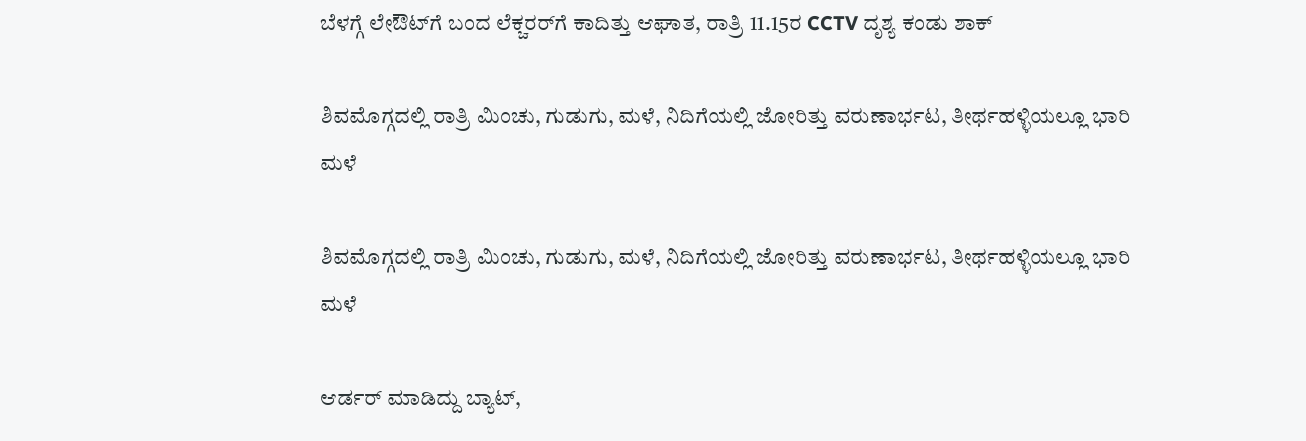ಬೆಳಗ್ಗೆ ಲೇಔಟ್‌ಗೆ ಬಂದ ಲೆಕ್ಚರರ್‌ಗೆ ಕಾದಿತ್ತು ಆಘಾತ, ರಾತ್ರಿ 11.15ರ CCTV ದೃಶ್ಯ ಕಂಡು ಶಾಕ್‌

ಶಿವಮೊಗ್ಗದಲ್ಲಿ ರಾತ್ರಿ ಮಿಂಚು, ಗುಡುಗು, ಮಳೆ, ನಿದಿಗೆಯಲ್ಲಿ ಜೋರಿತ್ತು ವರುಣಾರ್ಭಟ, ತೀರ್ಥಹಳ್ಳಿಯಲ್ಲೂ ಭಾರಿ ಮಳೆ

ಶಿವಮೊಗ್ಗದಲ್ಲಿ ರಾತ್ರಿ ಮಿಂಚು, ಗುಡುಗು, ಮಳೆ, ನಿದಿಗೆಯಲ್ಲಿ ಜೋರಿತ್ತು ವರುಣಾರ್ಭಟ, ತೀರ್ಥಹಳ್ಳಿಯಲ್ಲೂ ಭಾರಿ ಮಳೆ

ಆರ್ಡರ್ ಮಾಡಿದ್ದು ಬ್ಯಾಟ್,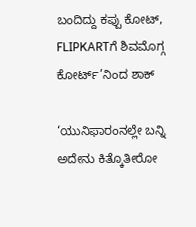ಬಂದಿದ್ದು ಕಪ್ಪು ಕೋಟ್, FLIPKARTಗೆ ಶಿವಮೊಗ್ಗ ಕೋರ್ಟ್’ನಿಂದ ಶಾಕ್

‘ಯುನಿಫಾರಂನಲ್ಲೇ ಬನ್ನಿ ಅದೇನು ಕಿತ್ಕೊತೀರೋ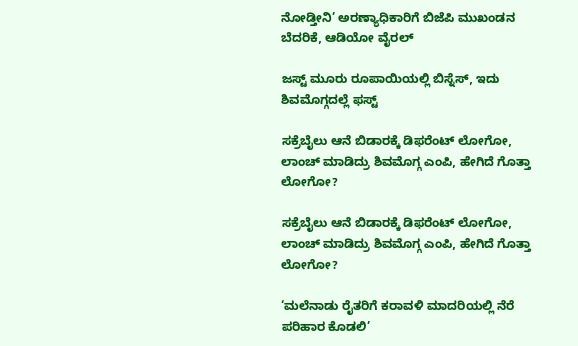ನೋಡ್ತೀನಿ’ ಅರಣ್ಯಾಧಿಕಾರಿಗೆ ಬಿಜೆಪಿ ಮುಖಂಡನ ಬೆದರಿಕೆ, ಆಡಿಯೋ ವೈರಲ್

ಜಸ್ಟ್ ಮೂರು ರೂಪಾಯಿಯಲ್ಲಿ ಬಿಸ್ನೆಸ್, ಇದು ಶಿವಮೊಗ್ಗದಲ್ಲೆ ಫಸ್ಟ್

ಸಕ್ರೆಬೈಲು ಆನೆ ಬಿಡಾರಕ್ಕೆ ಡಿಫರೆಂಟ್ ಲೋಗೋ, ಲಾಂಚ್ ಮಾಡಿದ್ರು ಶಿವಮೊಗ್ಗ ಎಂಪಿ, ಹೇಗಿದೆ ಗೊತ್ತಾ ಲೋಗೋ?

ಸಕ್ರೆಬೈಲು ಆನೆ ಬಿಡಾರಕ್ಕೆ ಡಿಫರೆಂಟ್ ಲೋಗೋ, ಲಾಂಚ್ ಮಾಡಿದ್ರು ಶಿವಮೊಗ್ಗ ಎಂಪಿ, ಹೇಗಿದೆ ಗೊತ್ತಾ ಲೋಗೋ?

‘ಮಲೆನಾಡು ರೈತರಿಗೆ ಕರಾವಳಿ ಮಾದರಿಯಲ್ಲಿ ನೆರೆ ಪರಿಹಾರ ಕೊಡಲಿ’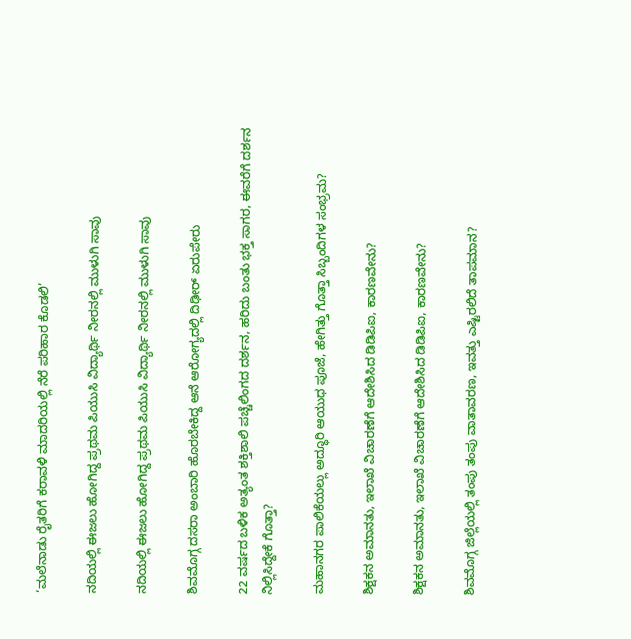‘ಮಲೆನಾಡು ರೈತರಿಗೆ ಕರಾವಳಿ ಮಾದರಿಯಲ್ಲಿ ನೆರೆ ಪರಿಹಾರ ಕೊಡಲಿ’

ನದಿಯಲ್ಲಿ ಈಜಲು ಹೋಗಿದ್ದ ಪ್ರಥಮ ಪಿಯುಸಿ ವಿದ್ಯಾರ್ಥಿ ನೀರನಲ್ಲಿ ಮುಳುಗಿ ಸಾವು

ನದಿಯಲ್ಲಿ ಈಜಲು ಹೋಗಿದ್ದ ಪ್ರಥಮ ಪಿಯುಸಿ ವಿದ್ಯಾರ್ಥಿ ನೀರನಲ್ಲಿ ಮುಳುಗಿ ಸಾವು

ಶಿವಮೊಗ್ಗ ದಸರಾ ಅಂಬಾರಿ ಹೊರಬೇಕಿದ್ದ ಆನೆ ಆರೋಗ್ಯದಲ್ಲಿ ದಿಢೀರ್ ಏರುಪೇರು

22 ವರ್ಷದ ಬಳಿಕ ಅತ್ಯಂತ ಶಕ್ತಿಶಾಲಿ ಪಚ್ಚೆಲಿಂಗದ ದರ್ಶನ, ಹರಿದು ಬಂತು ಭಕ್ತ ಸಾಗರ, ಈವರೆಗೆ ದರ್ಶನ ನಿಲ್ಲಿಸಿದ್ದೇಕೆ ಗೊತ್ತಾ?

ಮಹಾನಗರ ಪಾಲಿಕೆಯಲ್ಲು ಅದ್ಧೂರಿ ಆಯುಧ ಪೂಜೆ, ಹೇಗಿತ್ತು ಗೊತ್ತಾ ಸಿಬ್ಬಂದಿಗಳ ಸಂಭ್ರಮ?

ಶಿಕ್ಷಕನ ಅಮಾನತು, ಇಲಾಖೆ ವಿಚಾರಣೆಗೆ ಆದೇಶಿಸಿದ ಡಿಡಿಪಿಐ, ಕಾರಣವೇನು?

ಶಿಕ್ಷಕನ ಅಮಾನತು, ಇಲಾಖೆ ವಿಚಾರಣೆಗೆ ಆದೇಶಿಸಿದ ಡಿಡಿಪಿಐ, ಕಾರಣವೇನು?

ಶಿವಮೊಗ್ಗ ಜಿಲ್ಲೆಯಲ್ಲಿ ತಂಪು ತಂಪು ವಾತಾವರಣ, ಇವತ್ತು ಎಷ್ಟಿರಲಿದೆ ತಾಪಮಾನ?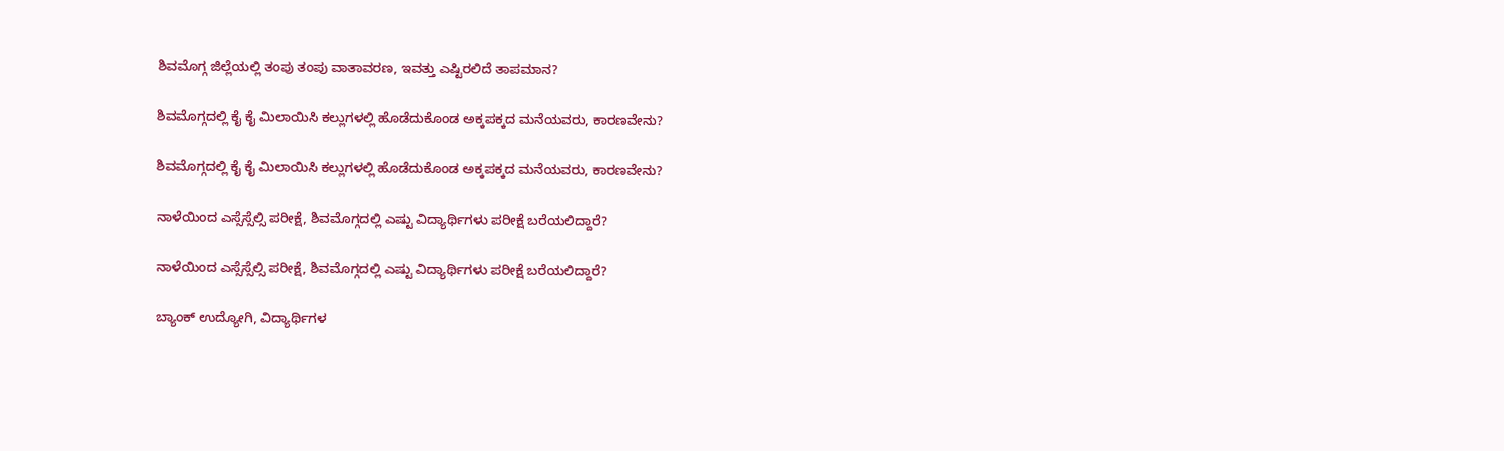ಶಿವಮೊಗ್ಗ ಜಿಲ್ಲೆಯಲ್ಲಿ ತಂಪು ತಂಪು ವಾತಾವರಣ, ಇವತ್ತು ಎಷ್ಟಿರಲಿದೆ ತಾಪಮಾನ?

ಶಿವಮೊಗ್ಗದಲ್ಲಿ ಕೈ ಕೈ ಮಿಲಾಯಿಸಿ ಕಲ್ಲುಗಳಲ್ಲಿ ಹೊಡೆದುಕೊಂಡ ಅಕ್ಕಪಕ್ಕದ ಮನೆಯವರು, ಕಾರಣವೇನು?

ಶಿವಮೊಗ್ಗದಲ್ಲಿ ಕೈ ಕೈ ಮಿಲಾಯಿಸಿ ಕಲ್ಲುಗಳಲ್ಲಿ ಹೊಡೆದುಕೊಂಡ ಅಕ್ಕಪಕ್ಕದ ಮನೆಯವರು, ಕಾರಣವೇನು?

ನಾಳೆಯಿಂದ ಎಸ್ಸೆಸ್ಸೆಲ್ಸಿ ಪರೀಕ್ಷೆ, ಶಿವಮೊಗ್ಗದಲ್ಲಿ ಎಷ್ಟು ವಿದ್ಯಾರ್ಥಿಗಳು ಪರೀಕ್ಷೆ ಬರೆಯಲಿದ್ದಾರೆ?

ನಾಳೆಯಿಂದ ಎಸ್ಸೆಸ್ಸೆಲ್ಸಿ ಪರೀಕ್ಷೆ, ಶಿವಮೊಗ್ಗದಲ್ಲಿ ಎಷ್ಟು ವಿದ್ಯಾರ್ಥಿಗಳು ಪರೀಕ್ಷೆ ಬರೆಯಲಿದ್ದಾರೆ?

ಬ್ಯಾಂಕ್‌ ಉದ್ಯೋಗಿ, ವಿದ್ಯಾರ್ಥಿಗಳ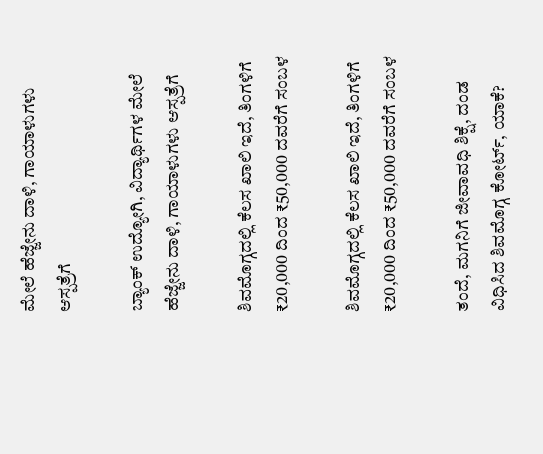ಮೇಲೆ ಹೆಜ್ಜೇನು ದಾಳಿ, ಗಾಯಾಳುಗಳು ಆಸ್ಪತ್ರೆಗೆ

ಬ್ಯಾಂಕ್‌ ಉದ್ಯೋಗಿ, ವಿದ್ಯಾರ್ಥಿಗಳ ಮೇಲೆ ಹೆಜ್ಜೇನು ದಾಳಿ, ಗಾಯಾಳುಗಳು ಆಸ್ಪತ್ರೆಗೆ

ಶಿವಮೊಗ್ಗದಲ್ಲಿ ಕೆಲಸ ಖಾಲಿ ಇದೆ, ತಿಂಗಳಿಗೆ ₹20,000 ದಿಂದ ₹50,000 ದವರೆಗೆ ಸಂಬಳ

ಶಿವಮೊಗ್ಗದಲ್ಲಿ ಕೆಲಸ ಖಾಲಿ ಇದೆ, ತಿಂಗಳಿಗೆ ₹20,000 ದಿಂದ ₹50,000 ದವರೆಗೆ ಸಂಬಳ

ತಂದೆ, ಮಗನಿಗೆ ಜೀವಾವಧಿ ಶಿಕ್ಷೆ, ದಂಡ ವಿಧಿಸಿದ ಶಿವಮೊಗ್ಗ ಕೋರ್ಟ್‌, ಯಾಕೆ?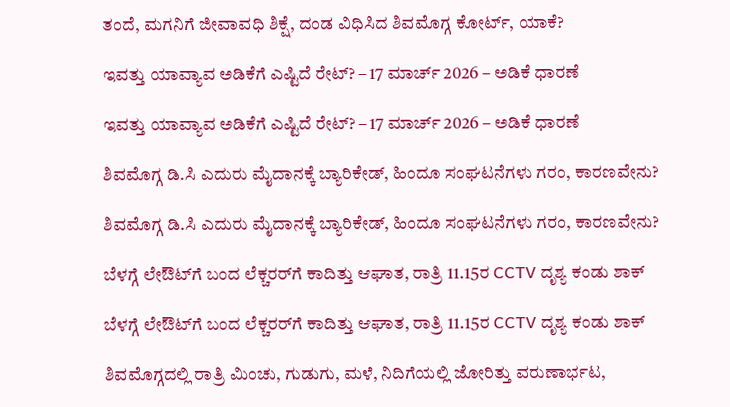ತಂದೆ, ಮಗನಿಗೆ ಜೀವಾವಧಿ ಶಿಕ್ಷೆ, ದಂಡ ವಿಧಿಸಿದ ಶಿವಮೊಗ್ಗ ಕೋರ್ಟ್‌, ಯಾಕೆ?

ಇವತ್ತು ಯಾವ್ಯಾವ ಅಡಿಕೆಗೆ ಎಷ್ಟಿದೆ ರೇಟ್? – 17 ಮಾರ್ಚ್‌ 2026 – ಅಡಿಕೆ ಧಾರಣೆ

ಇವತ್ತು ಯಾವ್ಯಾವ ಅಡಿಕೆಗೆ ಎಷ್ಟಿದೆ ರೇಟ್? – 17 ಮಾರ್ಚ್‌ 2026 – ಅಡಿಕೆ ಧಾರಣೆ

ಶಿವಮೊಗ್ಗ ಡಿ.ಸಿ ಎದುರು ಮೈದಾನಕ್ಕೆ ಬ್ಯಾರಿಕೇಡ್‌, ಹಿಂದೂ ಸಂಘಟನೆಗಳು ಗರಂ, ಕಾರಣವೇನು?

ಶಿವಮೊಗ್ಗ ಡಿ.ಸಿ ಎದುರು ಮೈದಾನಕ್ಕೆ ಬ್ಯಾರಿಕೇಡ್‌, ಹಿಂದೂ ಸಂಘಟನೆಗಳು ಗರಂ, ಕಾರಣವೇನು?

ಬೆಳಗ್ಗೆ ಲೇಔಟ್‌ಗೆ ಬಂದ ಲೆಕ್ಚರರ್‌ಗೆ ಕಾದಿತ್ತು ಆಘಾತ, ರಾತ್ರಿ 11.15ರ CCTV ದೃಶ್ಯ ಕಂಡು ಶಾಕ್‌

ಬೆಳಗ್ಗೆ ಲೇಔಟ್‌ಗೆ ಬಂದ ಲೆಕ್ಚರರ್‌ಗೆ ಕಾದಿತ್ತು ಆಘಾತ, ರಾತ್ರಿ 11.15ರ CCTV ದೃಶ್ಯ ಕಂಡು ಶಾಕ್‌

ಶಿವಮೊಗ್ಗದಲ್ಲಿ ರಾತ್ರಿ ಮಿಂಚು, ಗುಡುಗು, ಮಳೆ, ನಿದಿಗೆಯಲ್ಲಿ ಜೋರಿತ್ತು ವರುಣಾರ್ಭಟ,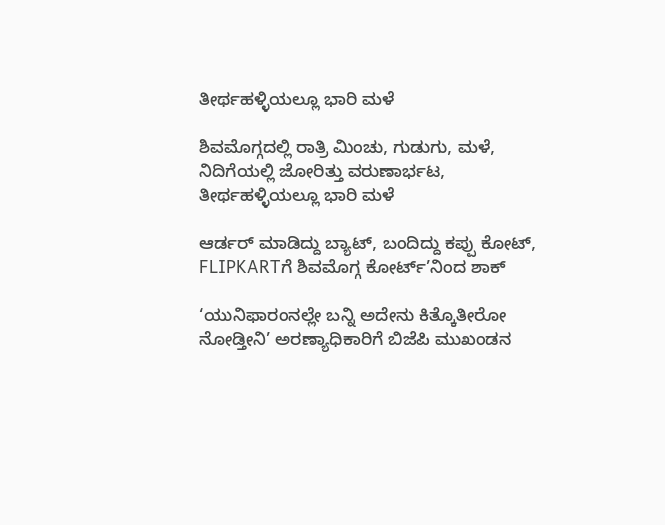ತೀರ್ಥಹಳ್ಳಿಯಲ್ಲೂ ಭಾರಿ ಮಳೆ

ಶಿವಮೊಗ್ಗದಲ್ಲಿ ರಾತ್ರಿ ಮಿಂಚು, ಗುಡುಗು, ಮಳೆ, ನಿದಿಗೆಯಲ್ಲಿ ಜೋರಿತ್ತು ವರುಣಾರ್ಭಟ, ತೀರ್ಥಹಳ್ಳಿಯಲ್ಲೂ ಭಾರಿ ಮಳೆ

ಆರ್ಡರ್ ಮಾಡಿದ್ದು ಬ್ಯಾಟ್, ಬಂದಿದ್ದು ಕಪ್ಪು ಕೋಟ್, FLIPKARTಗೆ ಶಿವಮೊಗ್ಗ ಕೋರ್ಟ್’ನಿಂದ ಶಾಕ್

‘ಯುನಿಫಾರಂನಲ್ಲೇ ಬನ್ನಿ ಅದೇನು ಕಿತ್ಕೊತೀರೋ ನೋಡ್ತೀನಿ’ ಅರಣ್ಯಾಧಿಕಾರಿಗೆ ಬಿಜೆಪಿ ಮುಖಂಡನ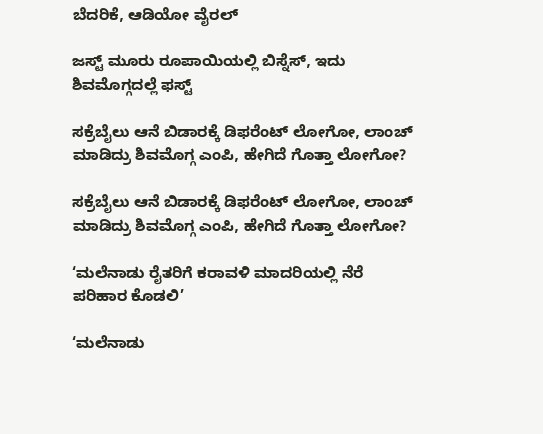ಬೆದರಿಕೆ, ಆಡಿಯೋ ವೈರಲ್

ಜಸ್ಟ್ ಮೂರು ರೂಪಾಯಿಯಲ್ಲಿ ಬಿಸ್ನೆಸ್, ಇದು ಶಿವಮೊಗ್ಗದಲ್ಲೆ ಫಸ್ಟ್

ಸಕ್ರೆಬೈಲು ಆನೆ ಬಿಡಾರಕ್ಕೆ ಡಿಫರೆಂಟ್ ಲೋಗೋ, ಲಾಂಚ್ ಮಾಡಿದ್ರು ಶಿವಮೊಗ್ಗ ಎಂಪಿ, ಹೇಗಿದೆ ಗೊತ್ತಾ ಲೋಗೋ?

ಸಕ್ರೆಬೈಲು ಆನೆ ಬಿಡಾರಕ್ಕೆ ಡಿಫರೆಂಟ್ ಲೋಗೋ, ಲಾಂಚ್ ಮಾಡಿದ್ರು ಶಿವಮೊಗ್ಗ ಎಂಪಿ, ಹೇಗಿದೆ ಗೊತ್ತಾ ಲೋಗೋ?

‘ಮಲೆನಾಡು ರೈತರಿಗೆ ಕರಾವಳಿ ಮಾದರಿಯಲ್ಲಿ ನೆರೆ ಪರಿಹಾರ ಕೊಡಲಿ’

‘ಮಲೆನಾಡು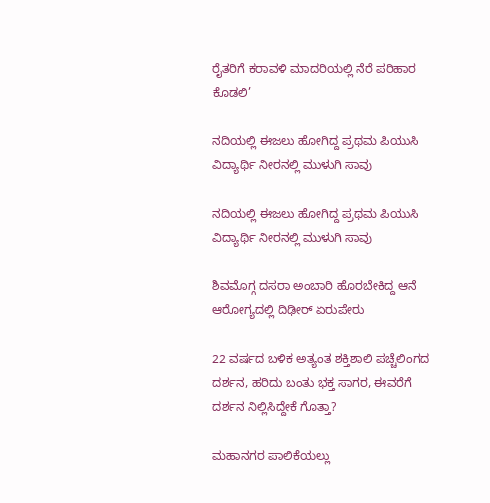ರೈತರಿಗೆ ಕರಾವಳಿ ಮಾದರಿಯಲ್ಲಿ ನೆರೆ ಪರಿಹಾರ ಕೊಡಲಿ’

ನದಿಯಲ್ಲಿ ಈಜಲು ಹೋಗಿದ್ದ ಪ್ರಥಮ ಪಿಯುಸಿ ವಿದ್ಯಾರ್ಥಿ ನೀರನಲ್ಲಿ ಮುಳುಗಿ ಸಾವು

ನದಿಯಲ್ಲಿ ಈಜಲು ಹೋಗಿದ್ದ ಪ್ರಥಮ ಪಿಯುಸಿ ವಿದ್ಯಾರ್ಥಿ ನೀರನಲ್ಲಿ ಮುಳುಗಿ ಸಾವು

ಶಿವಮೊಗ್ಗ ದಸರಾ ಅಂಬಾರಿ ಹೊರಬೇಕಿದ್ದ ಆನೆ ಆರೋಗ್ಯದಲ್ಲಿ ದಿಢೀರ್ ಏರುಪೇರು

22 ವರ್ಷದ ಬಳಿಕ ಅತ್ಯಂತ ಶಕ್ತಿಶಾಲಿ ಪಚ್ಚೆಲಿಂಗದ ದರ್ಶನ, ಹರಿದು ಬಂತು ಭಕ್ತ ಸಾಗರ, ಈವರೆಗೆ ದರ್ಶನ ನಿಲ್ಲಿಸಿದ್ದೇಕೆ ಗೊತ್ತಾ?

ಮಹಾನಗರ ಪಾಲಿಕೆಯಲ್ಲು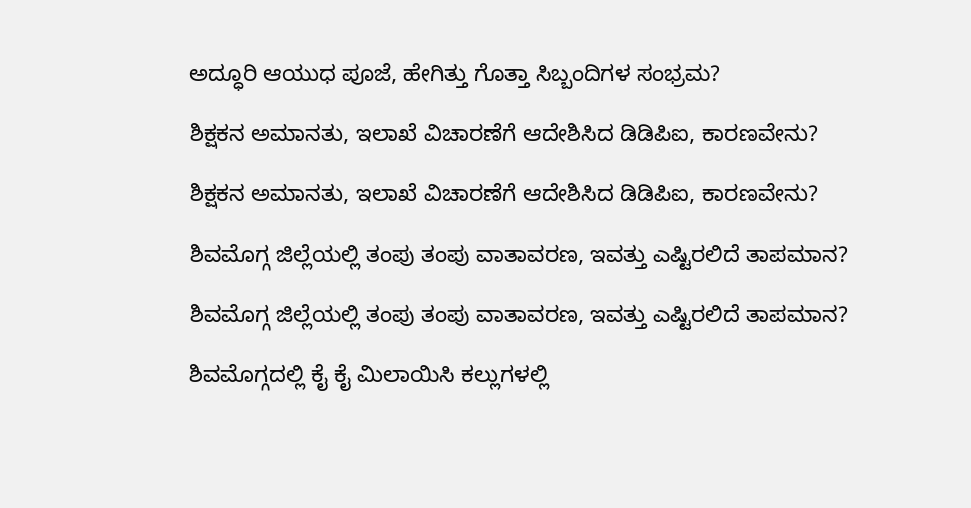ಅದ್ಧೂರಿ ಆಯುಧ ಪೂಜೆ, ಹೇಗಿತ್ತು ಗೊತ್ತಾ ಸಿಬ್ಬಂದಿಗಳ ಸಂಭ್ರಮ?

ಶಿಕ್ಷಕನ ಅಮಾನತು, ಇಲಾಖೆ ವಿಚಾರಣೆಗೆ ಆದೇಶಿಸಿದ ಡಿಡಿಪಿಐ, ಕಾರಣವೇನು?

ಶಿಕ್ಷಕನ ಅಮಾನತು, ಇಲಾಖೆ ವಿಚಾರಣೆಗೆ ಆದೇಶಿಸಿದ ಡಿಡಿಪಿಐ, ಕಾರಣವೇನು?

ಶಿವಮೊಗ್ಗ ಜಿಲ್ಲೆಯಲ್ಲಿ ತಂಪು ತಂಪು ವಾತಾವರಣ, ಇವತ್ತು ಎಷ್ಟಿರಲಿದೆ ತಾಪಮಾನ?

ಶಿವಮೊಗ್ಗ ಜಿಲ್ಲೆಯಲ್ಲಿ ತಂಪು ತಂಪು ವಾತಾವರಣ, ಇವತ್ತು ಎಷ್ಟಿರಲಿದೆ ತಾಪಮಾನ?

ಶಿವಮೊಗ್ಗದಲ್ಲಿ ಕೈ ಕೈ ಮಿಲಾಯಿಸಿ ಕಲ್ಲುಗಳಲ್ಲಿ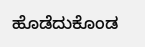ಹೊಡೆದುಕೊಂಡ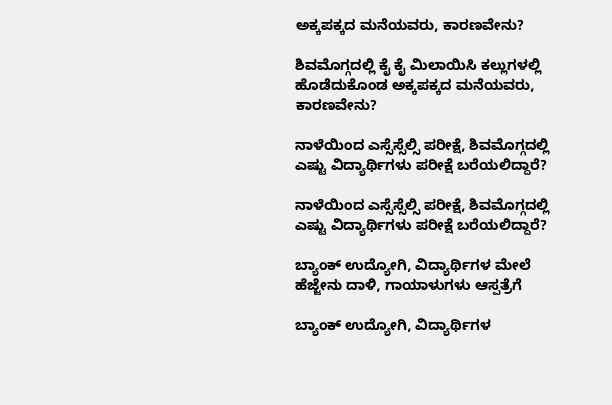ಅಕ್ಕಪಕ್ಕದ ಮನೆಯವರು, ಕಾರಣವೇನು?

ಶಿವಮೊಗ್ಗದಲ್ಲಿ ಕೈ ಕೈ ಮಿಲಾಯಿಸಿ ಕಲ್ಲುಗಳಲ್ಲಿ ಹೊಡೆದುಕೊಂಡ ಅಕ್ಕಪಕ್ಕದ ಮನೆಯವರು, ಕಾರಣವೇನು?

ನಾಳೆಯಿಂದ ಎಸ್ಸೆಸ್ಸೆಲ್ಸಿ ಪರೀಕ್ಷೆ, ಶಿವಮೊಗ್ಗದಲ್ಲಿ ಎಷ್ಟು ವಿದ್ಯಾರ್ಥಿಗಳು ಪರೀಕ್ಷೆ ಬರೆಯಲಿದ್ದಾರೆ?

ನಾಳೆಯಿಂದ ಎಸ್ಸೆಸ್ಸೆಲ್ಸಿ ಪರೀಕ್ಷೆ, ಶಿವಮೊಗ್ಗದಲ್ಲಿ ಎಷ್ಟು ವಿದ್ಯಾರ್ಥಿಗಳು ಪರೀಕ್ಷೆ ಬರೆಯಲಿದ್ದಾರೆ?

ಬ್ಯಾಂಕ್‌ ಉದ್ಯೋಗಿ, ವಿದ್ಯಾರ್ಥಿಗಳ ಮೇಲೆ ಹೆಜ್ಜೇನು ದಾಳಿ, ಗಾಯಾಳುಗಳು ಆಸ್ಪತ್ರೆಗೆ

ಬ್ಯಾಂಕ್‌ ಉದ್ಯೋಗಿ, ವಿದ್ಯಾರ್ಥಿಗಳ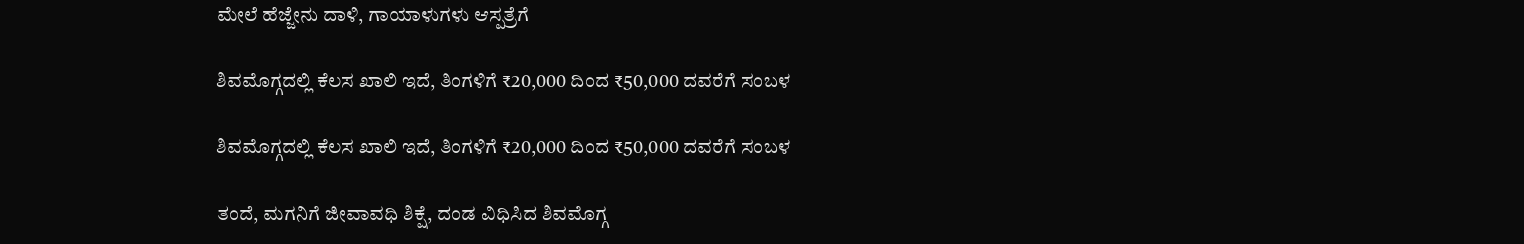ಮೇಲೆ ಹೆಜ್ಜೇನು ದಾಳಿ, ಗಾಯಾಳುಗಳು ಆಸ್ಪತ್ರೆಗೆ

ಶಿವಮೊಗ್ಗದಲ್ಲಿ ಕೆಲಸ ಖಾಲಿ ಇದೆ, ತಿಂಗಳಿಗೆ ₹20,000 ದಿಂದ ₹50,000 ದವರೆಗೆ ಸಂಬಳ

ಶಿವಮೊಗ್ಗದಲ್ಲಿ ಕೆಲಸ ಖಾಲಿ ಇದೆ, ತಿಂಗಳಿಗೆ ₹20,000 ದಿಂದ ₹50,000 ದವರೆಗೆ ಸಂಬಳ

ತಂದೆ, ಮಗನಿಗೆ ಜೀವಾವಧಿ ಶಿಕ್ಷೆ, ದಂಡ ವಿಧಿಸಿದ ಶಿವಮೊಗ್ಗ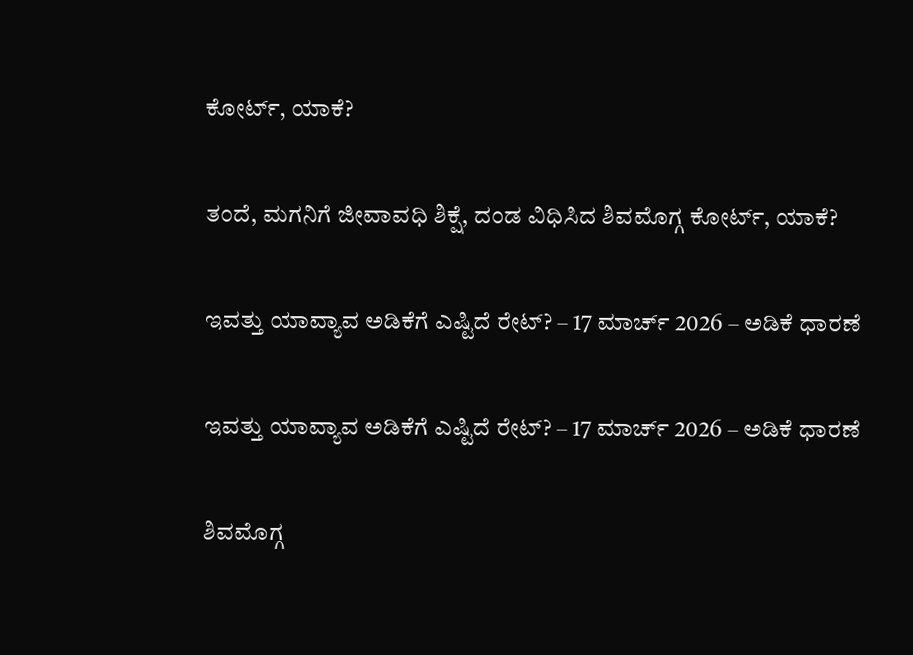ಕೋರ್ಟ್‌, ಯಾಕೆ?

ತಂದೆ, ಮಗನಿಗೆ ಜೀವಾವಧಿ ಶಿಕ್ಷೆ, ದಂಡ ವಿಧಿಸಿದ ಶಿವಮೊಗ್ಗ ಕೋರ್ಟ್‌, ಯಾಕೆ?

ಇವತ್ತು ಯಾವ್ಯಾವ ಅಡಿಕೆಗೆ ಎಷ್ಟಿದೆ ರೇಟ್? – 17 ಮಾರ್ಚ್‌ 2026 – ಅಡಿಕೆ ಧಾರಣೆ

ಇವತ್ತು ಯಾವ್ಯಾವ ಅಡಿಕೆಗೆ ಎಷ್ಟಿದೆ ರೇಟ್? – 17 ಮಾರ್ಚ್‌ 2026 – ಅಡಿಕೆ ಧಾರಣೆ

ಶಿವಮೊಗ್ಗ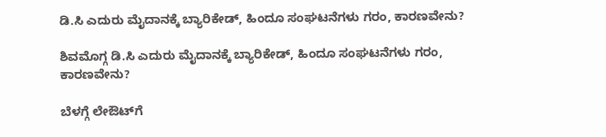ಡಿ.ಸಿ ಎದುರು ಮೈದಾನಕ್ಕೆ ಬ್ಯಾರಿಕೇಡ್‌, ಹಿಂದೂ ಸಂಘಟನೆಗಳು ಗರಂ, ಕಾರಣವೇನು?

ಶಿವಮೊಗ್ಗ ಡಿ.ಸಿ ಎದುರು ಮೈದಾನಕ್ಕೆ ಬ್ಯಾರಿಕೇಡ್‌, ಹಿಂದೂ ಸಂಘಟನೆಗಳು ಗರಂ, ಕಾರಣವೇನು?

ಬೆಳಗ್ಗೆ ಲೇಔಟ್‌ಗೆ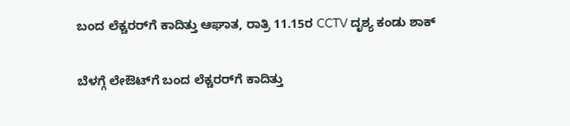ಬಂದ ಲೆಕ್ಚರರ್‌ಗೆ ಕಾದಿತ್ತು ಆಘಾತ, ರಾತ್ರಿ 11.15ರ CCTV ದೃಶ್ಯ ಕಂಡು ಶಾಕ್‌

ಬೆಳಗ್ಗೆ ಲೇಔಟ್‌ಗೆ ಬಂದ ಲೆಕ್ಚರರ್‌ಗೆ ಕಾದಿತ್ತು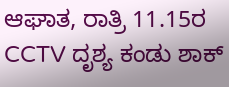ಆಘಾತ, ರಾತ್ರಿ 11.15ರ CCTV ದೃಶ್ಯ ಕಂಡು ಶಾಕ್‌